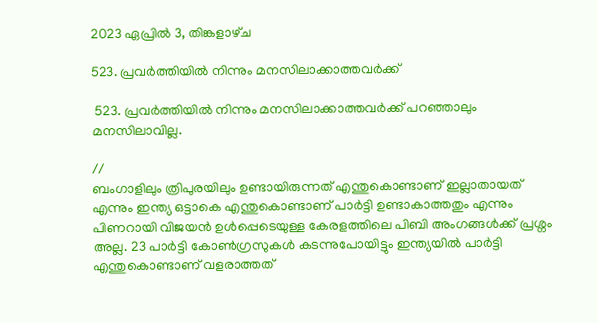2023 ഏപ്രിൽ 3, തിങ്കളാഴ്‌ച

523. പ്രവർത്തിയിൽ നിന്നും മനസിലാക്കാത്തവർക്ക്

 523. പ്രവർത്തിയിൽ നിന്നും മനസിലാക്കാത്തവർക്ക് പറഞ്ഞാലും മനസിലാവില്ല.

//
ബംഗാളിലും ത്രിപുരയിലും ഉണ്ടായിരുന്നത് എന്തുകൊണ്ടാണ് ഇല്ലാതായത് എന്നും ഇന്ത്യ ഒട്ടാകെ എന്തുകൊണ്ടാണ് പാർട്ടി ഉണ്ടാകാത്തതും എന്നും പിണറായി വിജയൻ ഉൾപ്പെടെയുള്ള കേരളത്തിലെ പിബി അംഗങ്ങൾക്ക് പ്രശ്നം അല്ല. 23 പാർട്ടി കോൺഗ്രസുകൾ കടന്നുപോയിട്ടും ഇന്ത്യയിൽ പാർട്ടി എന്തുകൊണ്ടാണ് വളരാത്തത്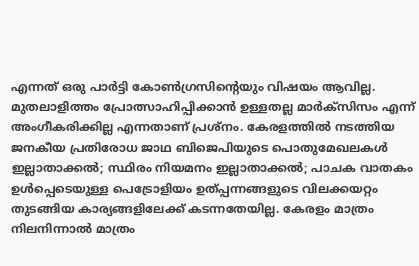എന്നത് ഒരു പാർട്ടി കോൺഗ്രസിന്റെയും വിഷയം ആവില്ല. മുതലാളിത്തം പ്രോത്സാഹിപ്പിക്കാൻ ഉള്ളതല്ല മാർക്സിസം എന്ന് അംഗീകരിക്കില്ല എന്നതാണ് പ്രശ്നം. കേരളത്തിൽ നടത്തിയ ജനകീയ പ്രതിരോധ ജാഥ ബിജെപിയുടെ പൊതുമേഖലകൾ ഇല്ലാതാക്കൽ; സ്ഥിരം നിയമനം ഇല്ലാതാക്കൽ; പാചക വാതകം ഉൾപ്പെടെയുള്ള പെട്രോളിയം ഉത്പ്പന്നങ്ങളുടെ വിലക്കയറ്റം തുടങ്ങിയ കാര്യങ്ങളിലേക്ക് കടന്നതേയില്ല. കേരളം മാത്രം നിലനിന്നാൽ മാത്രം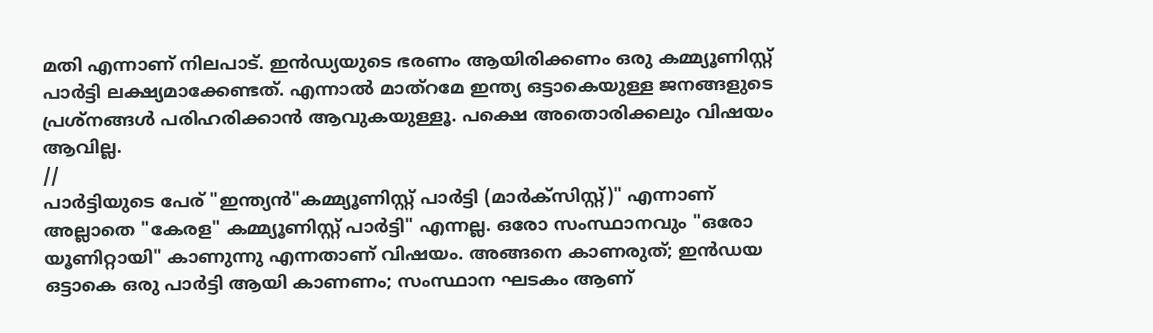മതി എന്നാണ് നിലപാട്. ഇൻഡ്യയുടെ ഭരണം ആയിരിക്കണം ഒരു കമ്മ്യൂണിസ്റ്റ് പാർട്ടി ലക്ഷ്യമാക്കേണ്ടത്. എന്നാൽ മാത്റമേ ഇന്ത്യ ഒട്ടാകെയുള്ള ജനങ്ങളുടെ പ്രശ്നങ്ങൾ പരിഹരിക്കാൻ ആവുകയുള്ളൂ. പക്ഷെ അതൊരിക്കലും വിഷയം ആവില്ല.
//
പാർട്ടിയുടെ പേര് "ഇന്ത്യൻ"കമ്മ്യൂണിസ്റ്റ് പാർട്ടി (മാർക്സിസ്റ്റ്)" എന്നാണ് അല്ലാതെ "കേരള" കമ്മ്യൂണിസ്റ്റ് പാർട്ടി" എന്നല്ല. ഒരോ സംസ്ഥാനവും "ഒരോ യൂണിറ്റായി" കാണുന്നു എന്നതാണ് വിഷയം. അങ്ങനെ കാണരുത്; ഇൻഡയ ഒട്ടാകെ ഒരു പാർട്ടി ആയി കാണണം; സംസ്ഥാന ഘടകം ആണ്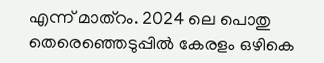എന്ന് മാത്റം. 2024 ലെ പൊതു തെരെഞ്ഞെടുപ്പിൽ കേരളം ഒഴികെ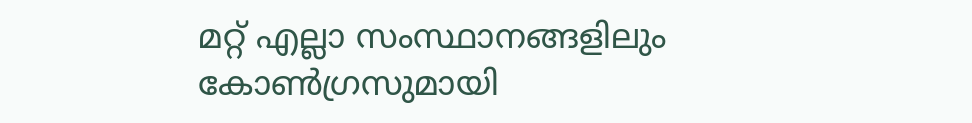മറ്റ്‌ എല്ലാ സംസ്ഥാനങ്ങളിലും കോൺഗ്രസുമായി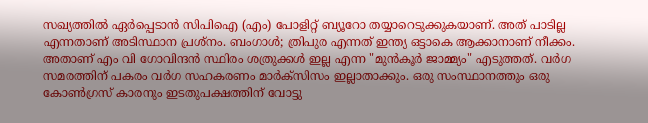സഖ്യത്തിൽ ഏർപ്പെടാൻ സിപിഐ (എം) പോളിറ്റ് ബ്യൂറോ തയ്യാറെടുക്കുകയാണ്. അത് പാടില്ല എന്നതാണ് അടിസ്ഥാന പ്രശ്നം. ബംഗാൾ; ത്രിപുര എന്നത് ഇന്ത്യ ഒട്ടാകെ ആക്കാനാണ് നീക്കം. അതാണ് എം വി ഗോവിന്ദൻ സ്ഥിരം ശത്രുക്കൾ ഇല്ല എന്ന "മുൻ‌കൂർ ജാമ്മ്യം" എടുത്തത്. വർഗ സമരത്തിന് പകരം വർഗ സഹകരണം മാർക്സിസം ഇല്ലാതാക്കും. ഒരു സംസ്ഥാനത്തും ഒരു കോൺഗ്രസ് കാരനും ഇടതുപക്ഷത്തിന് വോട്ടു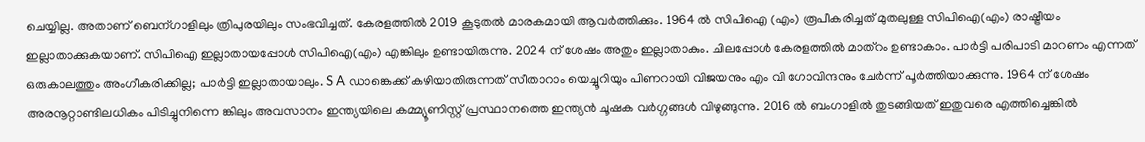ചെയ്യില്ല. അതാണ് ബെന്ഗാളിലും ത്രിപുരയിലും സംഭവിച്ചത്. കേരളത്തിൽ 2019 കൂടുതൽ മാരകമായി ആവർത്തിക്കും. 1964 ൽ സിപിഐ (എം) രൂപീകരിച്ചത് മുതലുള്ള സിപിഐ(എം) രാഷ്ട്രീയം ഇല്ലാതാക്കുകയാണ്. സിപിഐ ഇല്ലാതായപ്പോൾ സിപിഐ(എം) എങ്കിലും ഉണ്ടായിരുന്നു. 2024 ന് ശേഷം അതും ഇല്ലാതാകും. ചിലപ്പോൾ കേരളത്തിൽ മാത്റം ഉണ്ടാകാം. പാർട്ടി പരിപാടി മാറണം എന്നത് ഒരുകാലത്തും അംഗീകരിക്കില്ല; പാർട്ടി ഇല്ലാതായാലും. S A ഡാങ്കെക്ക് കഴിയാതിരുന്നത് സീതാറാം യെച്ചൂറിയും പിണറായി വിജയനും എം വി ഗോവിന്ദനും ചേർന്ന് പൂർത്തിയാക്കുന്നു. 1964 ന് ശേഷം അരനൂറ്റാണ്ടിലധികം പിടിച്ചുനിന്നെ ങ്കിലും അവസാനം ഇന്ത്യയിലെ കമ്മ്യൂണിസ്റ്റ് പ്രസ്ഥാനത്തെ ഇന്ത്യൻ ചൂഷക വർഗ്ഗങ്ങൾ വിഴുങ്ങുന്നു. 2016 ൽ ബംഗാളിൽ തുടങ്ങിയത് ഇതുവരെ എത്തിച്ചെങ്കിൽ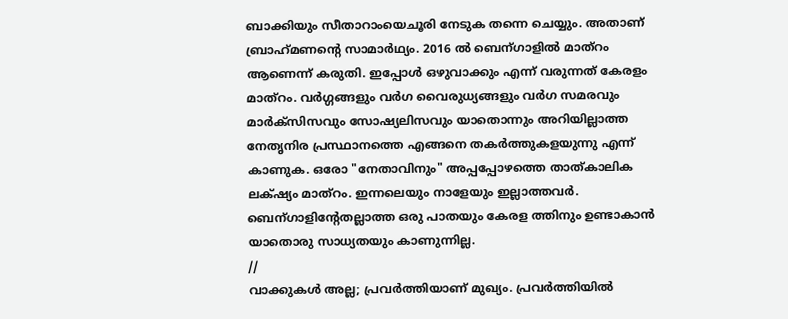ബാക്കിയും സീതാറാംയെചൂരി നേടുക തന്നെ ചെയ്യും. അതാണ് ബ്രാഹ്‌മണന്റെ സാമാർഥ്യം. 2016 ൽ ബെന്ഗാളിൽ മാത്റം ആണെന്ന് കരുതി. ഇപ്പോൾ ഒഴുവാക്കും എന്ന് വരുന്നത് കേരളം മാത്റം. വർഗ്ഗങ്ങളും വർഗ വൈരുധ്യങ്ങളും വർഗ സമരവും മാർക്സിസവും സോഷ്യലിസവും യാതൊന്നും അറിയില്ലാത്ത നേതൃനിര പ്രസ്ഥാനത്തെ എങ്ങനെ തകർത്തുകളയുന്നു എന്ന് കാണുക. ഒരോ "നേതാവിനും" അപ്പപ്പോഴത്തെ താത്കാലിക ലക്‌ഷ്യം മാത്റം. ഇന്നലെയും നാളേയും ഇല്ലാത്തവർ. ബെന്ഗാളിന്റേതല്ലാത്ത ഒരു പാതയും കേരള ത്തിനും ഉണ്ടാകാൻ യാതൊരു സാധ്യതയും കാണുന്നില്ല.
//
വാക്കുകൾ അല്ല; പ്രവർത്തിയാണ് മുഖ്യം. പ്രവർത്തിയിൽ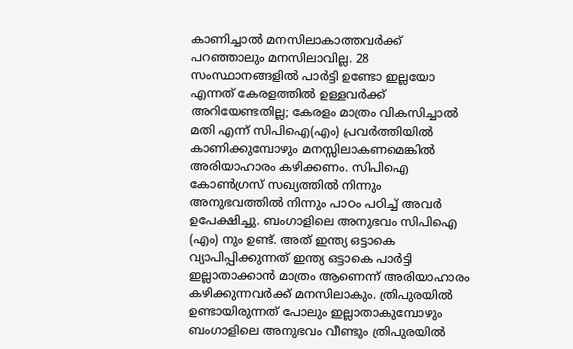കാണിച്ചാൽ മനസിലാകാത്തവർക്ക് പറഞ്ഞാലും മനസിലാവില്ല. 28 സംസ്ഥാനങ്ങളിൽ പാർട്ടി ഉണ്ടോ ഇല്ലയോ എന്നത് കേരളത്തിൽ ഉള്ളവർക്ക് അറിയേണ്ടതില്ല; കേരളം മാത്രം വികസിച്ചാൽ മതി എന്ന് സിപിഐ(എം) പ്രവർത്തിയിൽ കാണിക്കുമ്പോഴും മനസ്സിലാകണമെങ്കിൽ അരിയാഹാരം കഴിക്കണം. സിപിഐ കോൺഗ്രസ് സഖ്യത്തിൽ നിന്നും അനുഭവത്തിൽ നിന്നും പാഠം പഠിച്ച് അവർ ഉപേക്ഷിച്ചു. ബംഗാളിലെ അനുഭവം സിപിഐ (എം) നും ഉണ്ട്. അത് ഇന്ത്യ ഒട്ടാകെ വ്യാപിപ്പിക്കുന്നത് ഇന്ത്യ ഒട്ടാകെ പാർട്ടി ഇല്ലാതാക്കാൻ മാത്രം ആണെന്ന് അരിയാഹാരം കഴിക്കുന്നവർക്ക് മനസിലാകും. ത്രിപുരയിൽ ഉണ്ടായിരുന്നത് പോലും ഇല്ലാതാകുമ്പോഴും ബംഗാളിലെ അനുഭവം വീണ്ടും ത്രിപുരയിൽ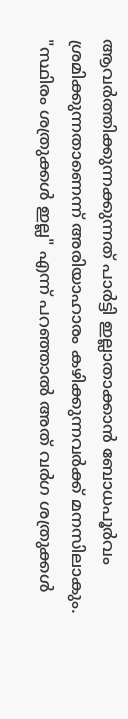ആവർത്തിക്കുന്നക്കുന്നത് പാർട്ടി ഇല്ലാതാക്കാൻ ബോധപൂർവം ശ്രമിക്കുന്നതാണെന്ന് അരിയാഹാരം കഴിക്കുന്നവർക്ക് മനസിലാകും. "സ്ഥിരം ശത്രുക്കൾ ഇല്ല" എന്ന് പറഞ്ഞാൽ അത് വർഗ ശത്രുക്കൾ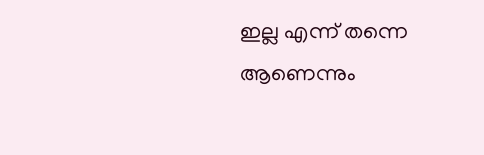ഇല്ല എന്ന് തന്നെ ആണെന്നും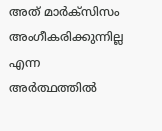അത് മാർക്സിസം അംഗീകരിക്കുന്നില്ല എന്ന അർത്ഥത്തിൽ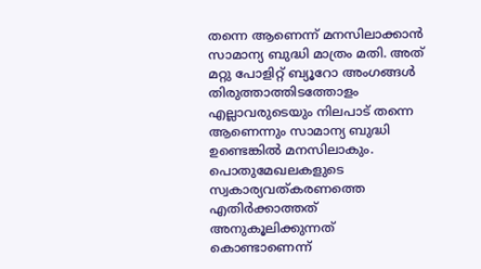തന്നെ ആണെന്ന് മനസിലാക്കാൻ സാമാന്യ ബുദ്ധി മാത്രം മതി. അത് മറ്റു പോളിറ്റ് ബ്യൂറോ അംഗങ്ങൾ തിരുത്താത്തിടത്തോളം എല്ലാവരുടെയും നിലപാട് തന്നെ ആണെന്നും സാമാന്യ ബുദ്ധി ഉണ്ടെങ്കിൽ മനസിലാകും. പൊതുമേഖലകളുടെ സ്വകാര്യവത്കരണത്തെ എതിർക്കാത്തത് അനുകൂലിക്കുന്നത് കൊണ്ടാണെന്ന്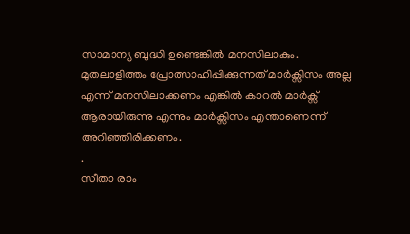സാമാന്യ ബുദ്ധി ഉണ്ടെങ്കിൽ മനസിലാകും. മുതലാളിത്തം പ്രോത്സാഹിപ്പിക്കുന്നത് മാർക്സിസം അല്ല എന്ന് മനസിലാക്കണം എങ്കിൽ കാറൽ മാർക്സ് ആരായിരുന്നു എന്നും മാർക്സിസം എന്താണെന്ന് അറിഞ്ഞിരിക്കണം.
.
സീതാ രാം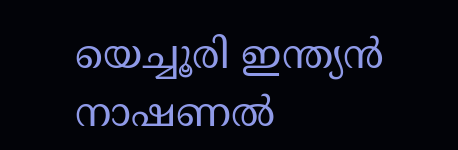യെച്ചൂരി ഇന്ത്യൻ നാഷണൽ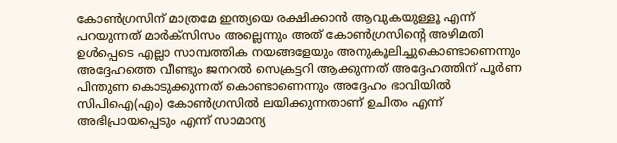കോൺഗ്രസിന് മാത്രമേ ഇന്ത്യയെ രക്ഷിക്കാൻ ആവുകയുള്ളൂ എന്ന് പറയുന്നത് മാർക്സിസം അല്ലെന്നും അത് കോൺഗ്രസിന്റെ അഴിമതി ഉൾപ്പെടെ എല്ലാ സാമ്പത്തിക നയങ്ങളേയും അനുകൂലിച്ചുകൊണ്ടാണെന്നും അദ്ദേഹത്തെ വീണ്ടും ജനറൽ സെക്രട്ടറി ആക്കുന്നത് അദ്ദേഹത്തിന് പൂർണ പിന്തുണ കൊടുക്കുന്നത് കൊണ്ടാണെന്നും അദ്ദേഹം ഭാവിയിൽ സിപിഐ(എം) കോൺഗ്രസിൽ ലയിക്കുന്നതാണ് ഉചിതം എന്ന് അഭിപ്രായപ്പെടും എന്ന് സാമാന്യ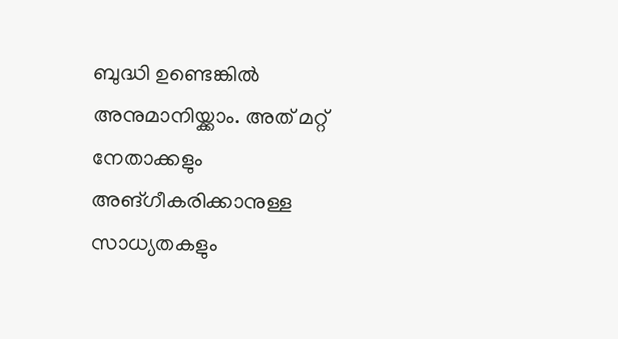ബുദ്ധി ഉണ്ടെങ്കിൽ അനുമാനിയ്ക്കാം. അത് മറ്റ് നേതാക്കളും അങ്ഗീകരിക്കാനുള്ള സാധ്യതകളും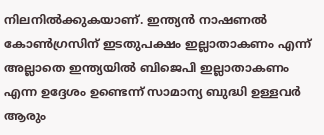നിലനിൽക്കുകയാണ്. ഇന്ത്യൻ നാഷണൽ കോൺഗ്രസിന് ഇടതുപക്ഷം ഇല്ലാതാകണം എന്ന് അല്ലാതെ ഇന്ത്യയിൽ ബിജെപി ഇല്ലാതാകണം എന്ന ഉദ്ദേശം ഉണ്ടെന്ന് സാമാന്യ ബുദ്ധി ഉള്ളവർ ആരും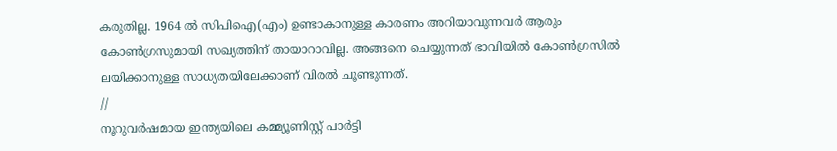കരുതില്ല. 1964 ൽ സിപിഐ(എം) ഉണ്ടാകാനുള്ള കാരണം അറിയാവുന്നവർ ആരും കോൺഗ്രസുമായി സഖ്യത്തിന് തായാറാവില്ല. അങ്ങനെ ചെയ്യുന്നത് ഭാവിയിൽ കോൺഗ്രസിൽ ലയിക്കാനുള്ള സാധ്യതയിലേക്കാണ് വിരൽ ചൂണ്ടുന്നത്.
//
നൂറുവർഷമായ ഇന്ത്യയിലെ കമ്മ്യൂണിസ്റ്റ് പാർട്ടി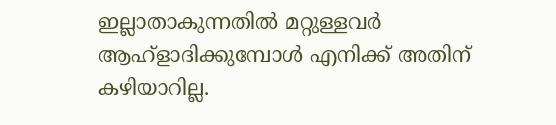ഇല്ലാതാകുന്നതിൽ മറ്റുള്ളവർ ആഹ്ളാദിക്കുമ്പോൾ എനിക്ക് അതിന് കഴിയാറില്ല.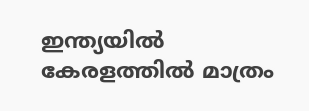ഇന്ത്യയിൽ കേരളത്തിൽ മാത്രം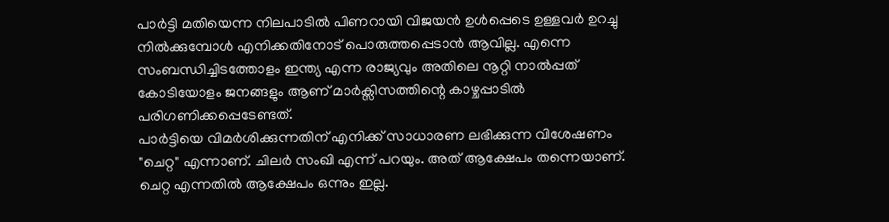പാർട്ടി മതിയെന്ന നിലപാടിൽ പിണറായി വിജയൻ ഉൾപ്പെടെ ഉള്ളവർ ഉറച്ചു നിൽക്കുമ്പോൾ എനിക്കതിനോട് പൊരുത്തപ്പെടാൻ ആവില്ല. എന്നെ സംബന്ധിച്ചിടത്തോളം ഇന്ത്യ എന്ന രാജ്യവും അതിലെ നൂറ്റി നാൽപ്പത് കോടിയോളം ജനങ്ങളും ആണ് മാർക്സിസത്തിന്റെ കാഴ്ചപ്പാടിൽ പരിഗണിക്കപ്പെടേണ്ടത്.
പാർട്ടിയെ വിമർശിക്കുന്നതിന് എനിക്ക് സാധാരണ ലഭിക്കുന്ന വിശേഷണം "ചെറ്റ" എന്നാണ്. ചിലർ സംഖി എന്ന് പറയും. അത് ആക്ഷേപം തന്നെയാണ്. ചെറ്റ എന്നതിൽ ആക്ഷേപം ഒന്നും ഇല്ല.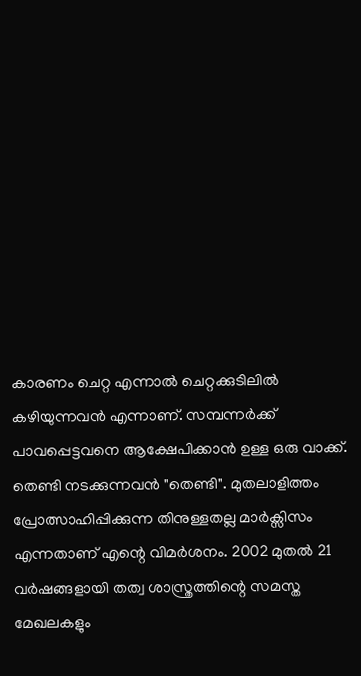കാരണം ചെറ്റ എന്നാൽ ചെറ്റക്കുടിലിൽ കഴിയുന്നവൻ എന്നാണ്. സമ്പന്നർക്ക് പാവപ്പെട്ടവനെ ആക്ഷേപിക്കാൻ ഉള്ള ഒരു വാക്ക്. തെണ്ടി നടക്കുന്നവൻ "തെണ്ടി". മുതലാളിത്തം പ്രോത്സാഹിപ്പിക്കുന്ന തിനുള്ളതല്ല മാർക്സിസം എന്നതാണ് എന്റെ വിമർശനം. 2002 മുതൽ 21 വർഷങ്ങളായി തത്വ ശാസ്ത്രത്തിന്റെ സമസ്ത മേഖലകളും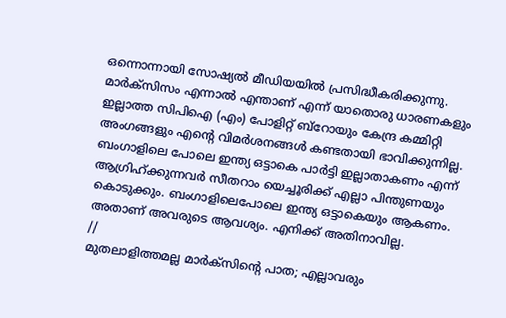ഒന്നൊന്നായി സോഷ്യൽ മീഡിയയിൽ പ്രസിദ്ധീകരിക്കുന്നു. മാർക്സിസം എന്നാൽ എന്താണ് എന്ന് യാതൊരു ധാരണകളും ഇല്ലാത്ത സിപിഐ (എം) പോളിറ്റ് ബ്റോയും കേന്ദ്ര കമ്മിറ്റി അംഗങ്ങളും എന്റെ വിമർശനങ്ങൾ കണ്ടതായി ഭാവിക്കുന്നില്ല. ബംഗാളിലെ പോലെ ഇന്ത്യ ഒട്ടാകെ പാർട്ടി ഇല്ലാതാകണം എന്ന് ആഗ്രിഹ്ക്കുന്നവർ സീതറാം യെച്ചൂരിക്ക് എല്ലാ പിന്തുണയും കൊടുക്കും. ബംഗാളിലെപോലെ ഇന്ത്യ ഒട്ടാകെയും ആകണം. അതാണ് അവരുടെ ആവശ്യം. എനിക്ക് അതിനാവില്ല.
//
മുതലാളിത്തമല്ല മാർക്സിന്റെ പാത; എല്ലാവരും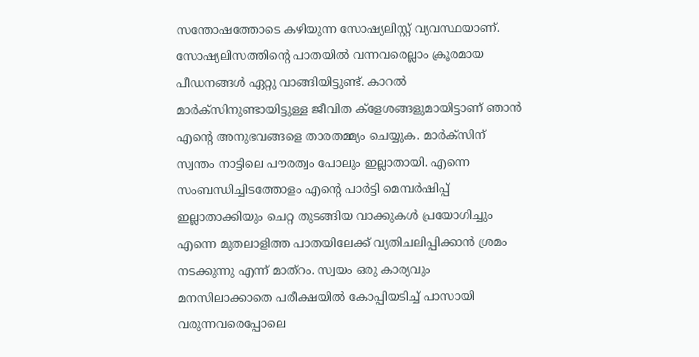സന്തോഷത്തോടെ കഴിയുന്ന സോഷ്യലിസ്റ്റ് വ്യവസ്ഥയാണ്. സോഷ്യലിസത്തിന്റെ പാതയിൽ വന്നവരെല്ലാം ക്രൂരമായ പീഡനങ്ങൾ ഏറ്റു വാങ്ങിയിട്ടുണ്ട്. കാറൽ മാർക്‌സിനുണ്ടായിട്ടുള്ള ജീവിത ക്ളേശങ്ങളുമായിട്ടാണ് ഞാൻ എന്റെ അനുഭവങ്ങളെ താരതമ്മ്യം ചെയ്യുക. മാർക്സിന് സ്വന്തം നാട്ടിലെ പൗരത്വം പോലും ഇല്ലാതായി. എന്നെ സംബന്ധിച്ചിടത്തോളം എന്റെ പാർട്ടി മെമ്പർഷിപ്പ് ഇല്ലാതാക്കിയും ചെറ്റ തുടങ്ങിയ വാക്കുകൾ പ്രയോഗിച്ചും എന്നെ മുതലാളിത്ത പാതയിലേക്ക് വ്യതിചലിപ്പിക്കാൻ ശ്രമം നടക്കുന്നു എന്ന് മാത്റം. സ്വയം ഒരു കാര്യവും മനസിലാക്കാതെ പരീക്ഷയിൽ കോപ്പിയടിച്ച് പാസായി വരുന്നവരെപ്പോലെ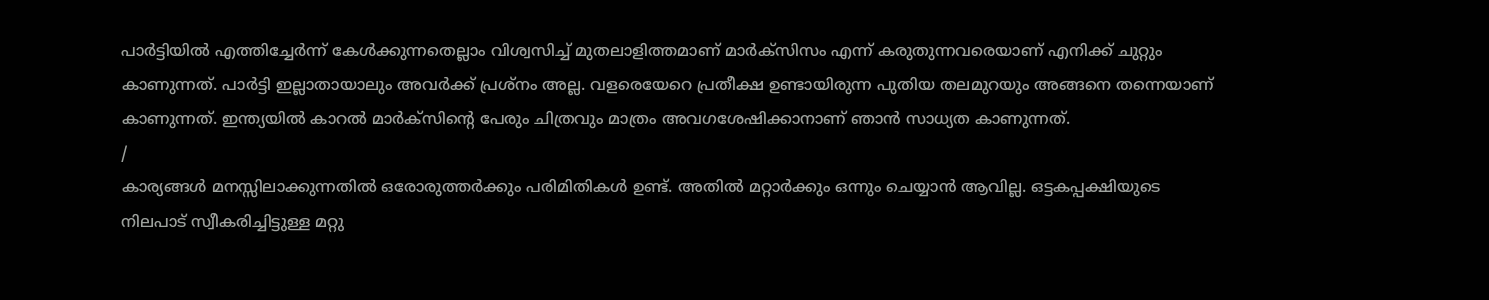പാർട്ടിയിൽ എത്തിച്ചേർന്ന് കേൾക്കുന്നതെല്ലാം വിശ്വസിച്ച് മുതലാളിത്തമാണ് മാർക്സിസം എന്ന് കരുതുന്നവരെയാണ് എനിക്ക് ചുറ്റും കാണുന്നത്. പാർട്ടി ഇല്ലാതായാലും അവർക്ക് പ്രശ്നം അല്ല. വളരെയേറെ പ്രതീക്ഷ ഉണ്ടായിരുന്ന പുതിയ തലമുറയും അങ്ങനെ തന്നെയാണ് കാണുന്നത്. ഇന്ത്യയിൽ കാറൽ മാർക്സിന്റെ പേരും ചിത്രവും മാത്രം അവഗശേഷിക്കാനാണ് ഞാൻ സാധ്യത കാണുന്നത്.
/
കാര്യങ്ങൾ മനസ്സിലാക്കുന്നതിൽ ഒരോരുത്തർക്കും പരിമിതികൾ ഉണ്ട്. അതിൽ മറ്റാർക്കും ഒന്നും ചെയ്യാൻ ആവില്ല. ഒട്ടകപ്പക്ഷിയുടെ നിലപാട് സ്വീകരിച്ചിട്ടുള്ള മറ്റു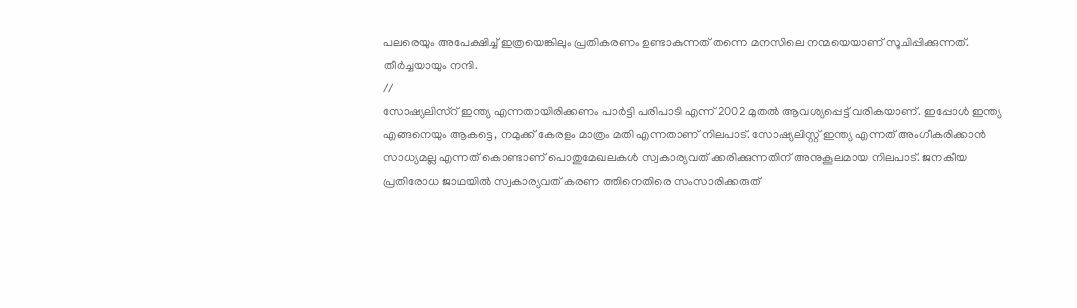പലരെയും അപേക്ഷിച്ച് ഇത്രയെങ്കിലും പ്രതികരണം ഉണ്ടാകുന്നത് തന്നെ മനസിലെ നന്മയെയാണ് സൂചിപ്പിക്കുന്നത്. തീർച്ചയായും നന്ദി.
//
സോഷ്യലിസ്റ് ഇന്ത്യ എന്നതായിരിക്കണം പാർട്ടി പരിപാടി എന്ന് 2002 മുതൽ ആവശ്യപ്പെട്ട് വരികയാണ്. ഇപ്പോൾ ഇന്ത്യ എങ്ങനെയും ആകട്ടെ, നമുക്ക് കേരളം മാത്രം മതി എന്നതാണ് നിലപാട്. സോഷ്യലിസ്റ്റ് ഇന്ത്യ എന്നത് അംഗീകരിക്കാൻ സാധ്യമല്ല എന്നത് കൊണ്ടാണ് പൊതുമേഖലകൾ സ്വകാര്യവത് ക്കരിക്കുന്നതിന് അനുകൂലമായ നിലപാട്. ജനകീയ പ്രതിരോധ ജാഥയിൽ സ്വകാര്യവത് കരണ ത്തിനെതിരെ സംസാരിക്കരുത്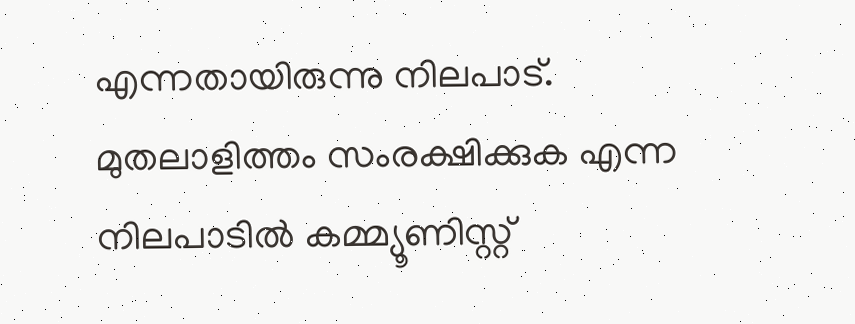എന്നതായിരുന്നു നിലപാട്. മുതലാളിത്തം സംരക്ഷിക്കുക എന്ന നിലപാടിൽ കമ്മ്യൂണിസ്റ്റ്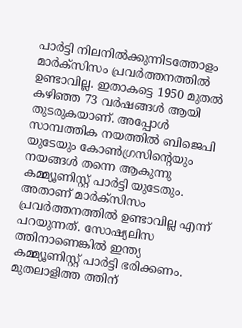പാർട്ടി നിലനിൽക്കുന്നിടത്തോളം മാർക്സിസം പ്രവർത്തനത്തിൽ ഉണ്ടാവില്ല. ഇതാകട്ടെ 1950 മുതൽ കഴിഞ്ഞ 73 വർഷങ്ങൾ ആയി തുടരുകയാണ്. അപ്പോൾ സാമ്പത്തിക നയത്തിൽ ബിജെപി യുടേയും കോൺഗ്രസിന്റെയും നയങ്ങൾ തന്നെ ആകുന്നു കമ്മ്യൂണിസ്റ്റ് പാർട്ടി യുടേതും. അതാണ് മാർക്സിസം പ്രവർത്തനത്തിൽ ഉണ്ടാവില്ല എന്ന് പറയുന്നത്. സോഷ്യലിസ ത്തിനാണെങ്കിൽ ഇന്ത്യ കമ്മ്യൂണിസ്റ്റ് പാർട്ടി ഭരിക്കണം. മുതലാളിത്ത ത്തിന്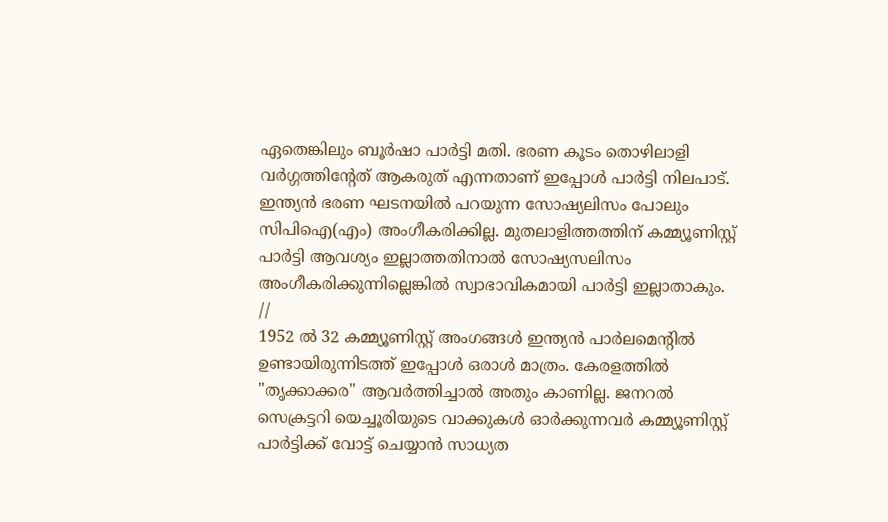ഏതെങ്കിലും ബൂർഷാ പാർട്ടി മതി. ഭരണ കൂടം തൊഴിലാളി വർഗ്ഗത്തിന്റേത് ആകരുത് എന്നതാണ് ഇപ്പോൾ പാർട്ടി നിലപാട്. ഇന്ത്യൻ ഭരണ ഘടനയിൽ പറയുന്ന സോഷ്യലിസം പോലും സിപിഐ(എം) അംഗീകരിക്കില്ല. മുതലാളിത്തത്തിന് കമ്മ്യൂണിസ്റ്റ് പാർട്ടി ആവശ്യം ഇല്ലാത്തതിനാൽ സോഷ്യസലിസം അംഗീകരിക്കുന്നില്ലെങ്കിൽ സ്വാഭാവികമായി പാർട്ടി ഇല്ലാതാകും.
//
1952 ൽ 32 കമ്മ്യൂണിസ്റ്റ് അംഗങ്ങൾ ഇന്ത്യൻ പാർലമെന്റിൽ ഉണ്ടായിരുന്നിടത്ത് ഇപ്പോൾ ഒരാൾ മാത്രം. കേരളത്തിൽ "തൃക്കാക്കര" ആവർത്തിച്ചാൽ അതും കാണില്ല. ജനറൽ സെക്രട്ടറി യെച്ചൂരിയുടെ വാക്കുകൾ ഓർക്കുന്നവർ കമ്മ്യൂണിസ്റ്റ് പാർട്ടിക്ക് വോട്ട് ചെയ്യാൻ സാധ്യത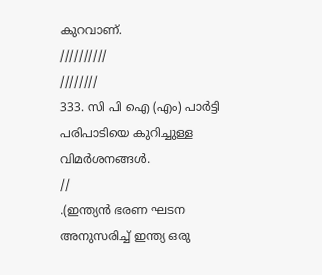കുറവാണ്.
//////////
////////
333. സി പി ഐ (എം) പാർട്ടി പരിപാടിയെ കുറിച്ചുള്ള വിമർശനങ്ങൾ.
//
.(ഇന്ത്യൻ ഭരണ ഘടന അനുസരിച്ച് ഇന്ത്യ ഒരു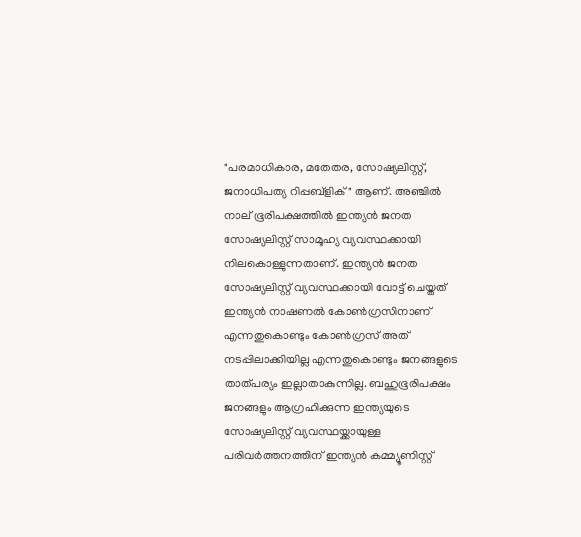"പരമാധികാര, മതേതര, സോഷ്യലിസ്റ്റ്, ജനാധിപത്യ റിപ്പബ്ളിക് " ആണ്. അഞ്ചിൽ നാല് ഭൂരിപക്ഷത്തിൽ ഇന്ത്യൻ ജനത സോഷ്യലിസ്റ്റ് സാമൂഹ്യ വ്യവസ്ഥക്കായി നിലകൊള്ളുന്നതാണ്. ഇന്ത്യൻ ജനത സോഷ്യലിസ്റ്റ് വ്യവസ്ഥക്കായി വോട്ട് ചെയ്തത് ഇന്ത്യൻ നാഷണൽ കോൺഗ്രസിനാണ് എന്നതുകൊണ്ടും കോൺഗ്രസ് അത് നടപ്പിലാക്കിയില്ല എന്നതുകൊണ്ടും ജനങ്ങളുടെ താത്‌പര്യം ഇല്ലാതാകുന്നില്ല. ബഹുഭൂരിപക്ഷം ജനങ്ങളും ആഗ്രഹിക്കുന്ന ഇന്ത്യയുടെ സോഷ്യലിസ്റ്റ് വ്യവസ്ഥയ്ക്കായുള്ള പരിവർത്തനത്തിന് ഇന്ത്യൻ കമ്മ്യൂണിസ്റ്റ്‌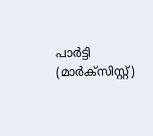പാർട്ടി (മാർക്സിസ്റ്റ്)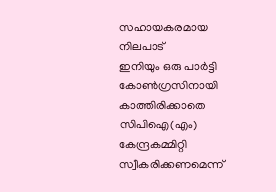സഹായകരമായ നിലപാട്
ഇനിയും ഒരു പാർട്ടി കോൺഗ്രസിനായി കാത്തിരിക്കാതെ സിപിഐ(എം) കേന്ദ്രകമ്മിറ്റി സ്വീകരിക്കണമെന്ന്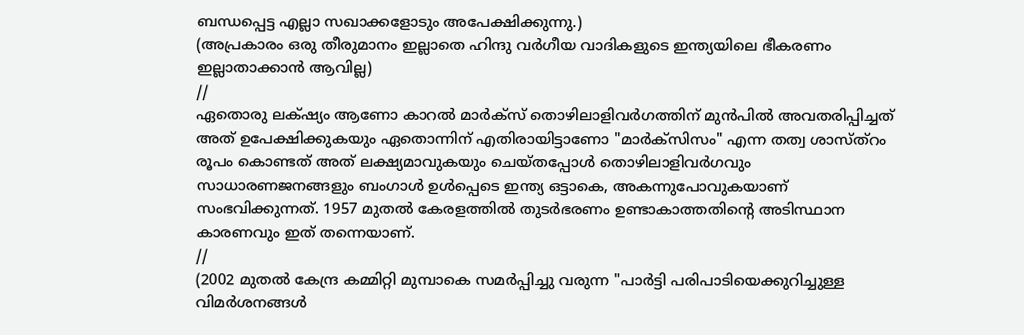ബന്ധപ്പെട്ട എല്ലാ സഖാക്കളോടും അപേക്ഷിക്കുന്നു.)
(അപ്രകാരം ഒരു തീരുമാനം ഇല്ലാതെ ഹിന്ദു വർഗീയ വാദികളുടെ ഇന്ത്യയിലെ ഭീകരണം ഇല്ലാതാക്കാൻ ആവില്ല)
//
ഏതൊരു ലക്‌ഷ്യം ആണോ കാറൽ മാർക്സ് തൊഴിലാളിവർഗത്തിന് മുൻപിൽ അവതരിപ്പിച്ചത് അത് ഉപേക്ഷിക്കുകയും ഏതൊന്നിന് എതിരായിട്ടാണോ "മാർക്സിസം" എന്ന തത്വ ശാസ്ത്റം രൂപം കൊണ്ടത് അത് ലക്ഷ്യമാവുകയും ചെയ്തപ്പോൾ തൊഴിലാളിവർഗവും സാധാരണജനങ്ങളും ബംഗാൾ ഉൾപ്പെടെ ഇന്ത്യ ഒട്ടാകെ, അകന്നുപോവുകയാണ് സംഭവിക്കുന്നത്. 1957 മുതൽ കേരളത്തിൽ തുടർഭരണം ഉണ്ടാകാത്തതിന്റെ അടിസ്ഥാന കാരണവും ഇത് തന്നെയാണ്.
//
(2002 മുതൽ കേന്ദ്ര കമ്മിറ്റി മുമ്പാകെ സമർപ്പിച്ചു വരുന്ന "പാർട്ടി പരിപാടിയെക്കുറിച്ചുള്ള വിമർശനങ്ങൾ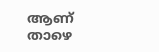ആണ് താഴെ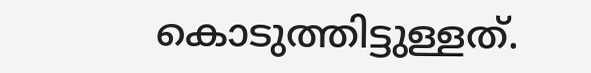കൊടുത്തിട്ടുള്ളത്.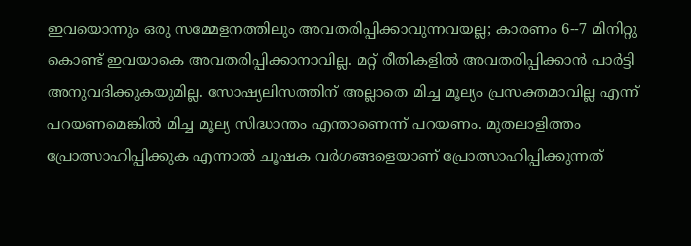ഇവയൊന്നും ഒരു സമ്മേളനത്തിലും അവതരിപ്പിക്കാവുന്നവയല്ല; കാരണം 6--7 മിനിറ്റു കൊണ്ട് ഇവയാകെ അവതരിപ്പിക്കാനാവില്ല. മറ്റ് രീതികളിൽ അവതരിപ്പിക്കാൻ പാർട്ടി അനുവദിക്കുകയുമില്ല. സോഷ്യലിസത്തിന് അല്ലാതെ മിച്ച മൂല്യം പ്രസക്തമാവില്ല എന്ന് പറയണമെങ്കിൽ മിച്ച മൂല്യ സിദ്ധാന്തം എന്താണെന്ന് പറയണം. മുതലാളിത്തം പ്രോത്സാഹിപ്പിക്കുക എന്നാൽ ചൂഷക വർഗങ്ങളെയാണ് പ്രോത്സാഹിപ്പിക്കുന്നത്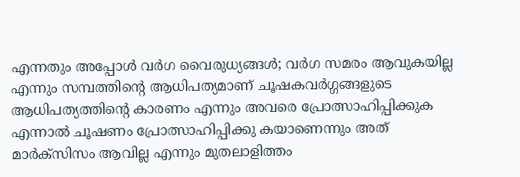എന്നതും അപ്പോൾ വർഗ വൈരുധ്യങ്ങൾ; വർഗ സമരം ആവുകയില്ല എന്നും സമ്പത്തിന്റെ ആധിപത്യമാണ് ചൂഷകവർഗ്ഗങ്ങളുടെ ആധിപത്യത്തിന്റെ കാരണം എന്നും അവരെ പ്രോത്സാഹിപ്പിക്കുക എന്നാൽ ചൂഷണം പ്രോത്സാഹിപ്പിക്കു കയാണെന്നും അത് മാർക്സിസം ആവില്ല എന്നും മുതലാളിത്തം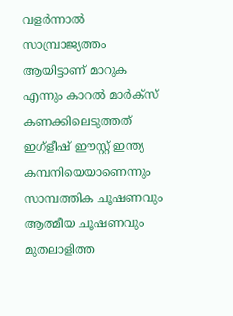വളർന്നാൽ സാമ്പ്രാജ്യത്തം ആയിട്ടാണ് മാറുക എന്നും കാറൽ മാർക്സ് കണക്കിലെടുത്തത് ഇഗ്ളീഷ് ഈസ്റ്റ് ഇന്ത്യ കമ്പനിയെയാണെന്നും സാമ്പത്തിക ചൂഷണവും ആത്മീയ ചൂഷണവും മുതലാളിത്ത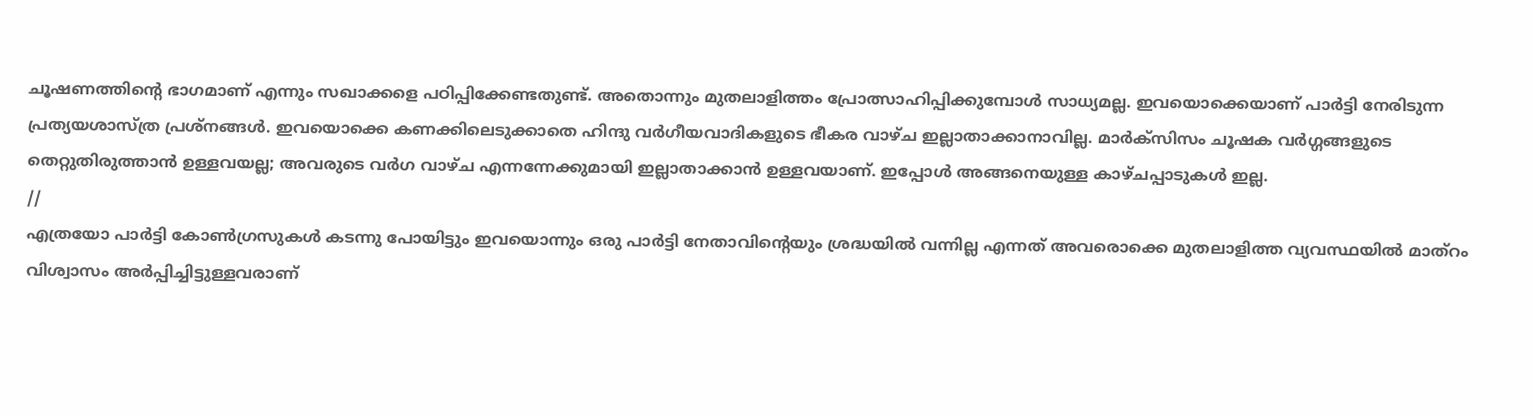ചൂഷണത്തിന്റെ ഭാഗമാണ് എന്നും സഖാക്കളെ പഠിപ്പിക്കേണ്ടതുണ്ട്. അതൊന്നും മുതലാളിത്തം പ്രോത്സാഹിപ്പിക്കുമ്പോൾ സാധ്യമല്ല. ഇവയൊക്കെയാണ് പാർട്ടി നേരിടുന്ന പ്രത്യയശാസ്ത്ര പ്രശ്നങ്ങൾ. ഇവയൊക്കെ കണക്കിലെടുക്കാതെ ഹിന്ദു വർഗീയവാദികളുടെ ഭീകര വാഴ്ച ഇല്ലാതാക്കാനാവില്ല. മാർക്സിസം ചൂഷക വർഗ്ഗങ്ങളുടെ തെറ്റുതിരുത്താൻ ഉള്ളവയല്ല; അവരുടെ വർഗ വാഴ്ച എന്നന്നേക്കുമായി ഇല്ലാതാക്കാൻ ഉള്ളവയാണ്. ഇപ്പോൾ അങ്ങനെയുള്ള കാഴ്ചപ്പാടുകൾ ഇല്ല.
//
എത്രയോ പാർട്ടി കോൺഗ്രസുകൾ കടന്നു പോയിട്ടും ഇവയൊന്നും ഒരു പാർട്ടി നേതാവിന്റെയും ശ്രദ്ധയിൽ വന്നില്ല എന്നത് അവരൊക്കെ മുതലാളിത്ത വ്യവസ്ഥയിൽ മാത്റം വിശ്വാസം അർപ്പിച്ചിട്ടുള്ളവരാണ്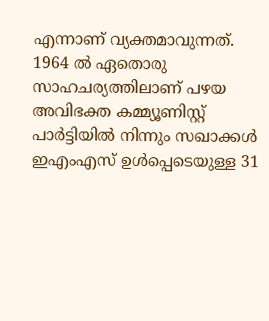എന്നാണ് വ്യക്തമാവുന്നത്. 1964 ൽ ഏതൊരു സാഹചര്യത്തിലാണ് പഴയ അവിഭക്ത കമ്മ്യൂണിസ്റ്റ് പാർട്ടിയിൽ നിന്നും സഖാക്കൾ ഇഎംഎസ് ഉൾപ്പെടെയുള്ള 31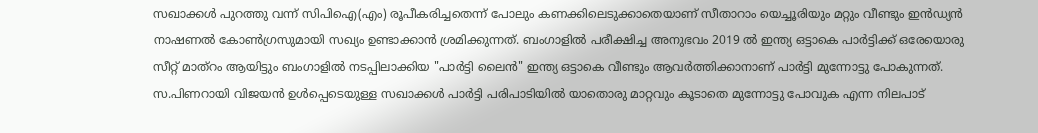സഖാക്കൾ പുറത്തു വന്ന് സിപിഐ(എം) രൂപീകരിച്ചതെന്ന് പോലും കണക്കിലെടുക്കാതെയാണ് സീതാറാം യെച്ചൂരിയും മറ്റും വീണ്ടും ഇൻഡ്യൻ നാഷണൽ കോൺഗ്രസുമായി സഖ്യം ഉണ്ടാക്കാൻ ശ്രമിക്കുന്നത്. ബംഗാളിൽ പരീക്ഷിച്ച അനുഭവം 2019 ൽ ഇന്ത്യ ഒട്ടാകെ പാർട്ടിക്ക് ഒരേയൊരു സീറ്റ് മാത്റം ആയിട്ടും ബംഗാളിൽ നടപ്പിലാക്കിയ "പാർട്ടി ലൈൻ" ഇന്ത്യ ഒട്ടാകെ വീണ്ടും ആവർത്തിക്കാനാണ് പാർട്ടി മുന്നോട്ടു പോകുന്നത്. സ.പിണറായി വിജയൻ ഉൾപ്പെടെയുള്ള സഖാക്കൾ പാർട്ടി പരിപാടിയിൽ യാതൊരു മാറ്റവും കൂടാതെ മുന്നോട്ടു പോവുക എന്ന നിലപാട്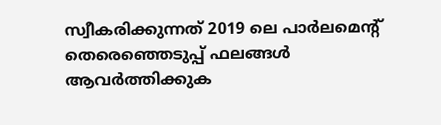സ്വീകരിക്കുന്നത് 2019 ലെ പാർലമെന്റ് തെരെഞ്ഞെടുപ്പ് ഫലങ്ങൾ ആവർത്തിക്കുക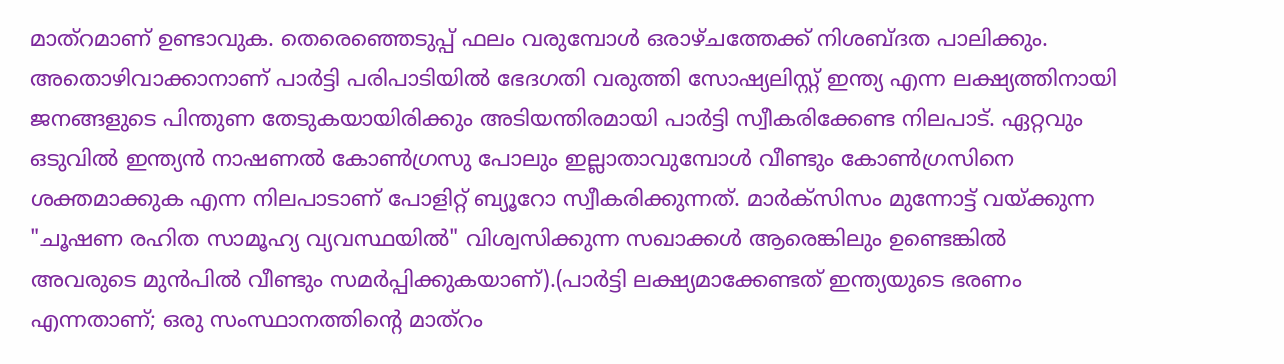മാത്റമാണ് ഉണ്ടാവുക. തെരെഞ്ഞെടുപ്പ് ഫലം വരുമ്പോൾ ഒരാഴ്ചത്തേക്ക് നിശബ്ദത പാലിക്കും. അതൊഴിവാക്കാനാണ് പാർട്ടി പരിപാടിയിൽ ഭേദഗതി വരുത്തി സോഷ്യലിസ്റ്റ് ഇന്ത്യ എന്ന ലക്ഷ്യത്തിനായി ജനങ്ങളുടെ പിന്തുണ തേടുകയായിരിക്കും അടിയന്തിരമായി പാർട്ടി സ്വീകരിക്കേണ്ട നിലപാട്. ഏറ്റവും ഒടുവിൽ ഇന്ത്യൻ നാഷണൽ കോൺഗ്രസു പോലും ഇല്ലാതാവുമ്പോൾ വീണ്ടും കോൺഗ്രസിനെ ശക്തമാക്കുക എന്ന നിലപാടാണ് പോളിറ്റ് ബ്യൂറോ സ്വീകരിക്കുന്നത്. മാർക്സിസം മുന്നോട്ട് വയ്‌ക്കുന്ന "ചൂഷണ രഹിത സാമൂഹ്യ വ്യവസ്ഥയിൽ" വിശ്വസിക്കുന്ന സഖാക്കൾ ആരെങ്കിലും ഉണ്ടെങ്കിൽ അവരുടെ മുൻപിൽ വീണ്ടും സമർപ്പിക്കുകയാണ്).(പാർട്ടി ലക്ഷ്യമാക്കേണ്ടത് ഇന്ത്യയുടെ ഭരണം എന്നതാണ്; ഒരു സംസ്ഥാനത്തിന്റെ മാത്റം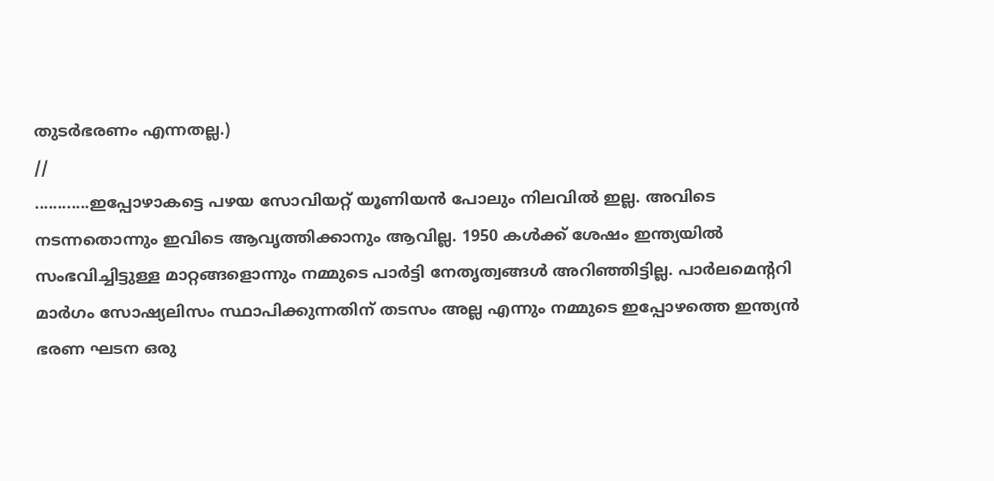തുടർഭരണം എന്നതല്ല.)
//
............ഇപ്പോഴാകട്ടെ പഴയ സോവിയറ്റ് യൂണിയൻ പോലും നിലവിൽ ഇല്ല. അവിടെ നടന്നതൊന്നും ഇവിടെ ആവൃത്തിക്കാനും ആവില്ല. 1950 കൾക്ക് ശേഷം ഇന്ത്യയിൽ സംഭവിച്ചിട്ടുള്ള മാറ്റങ്ങളൊന്നും നമ്മുടെ പാർട്ടി നേതൃത്വങ്ങൾ അറിഞ്ഞിട്ടില്ല. പാർലമെന്ററി മാർഗം സോഷ്യലിസം സ്ഥാപിക്കുന്നതിന് തടസം അല്ല എന്നും നമ്മുടെ ഇപ്പോഴത്തെ ഇന്ത്യൻ ഭരണ ഘടന ഒരു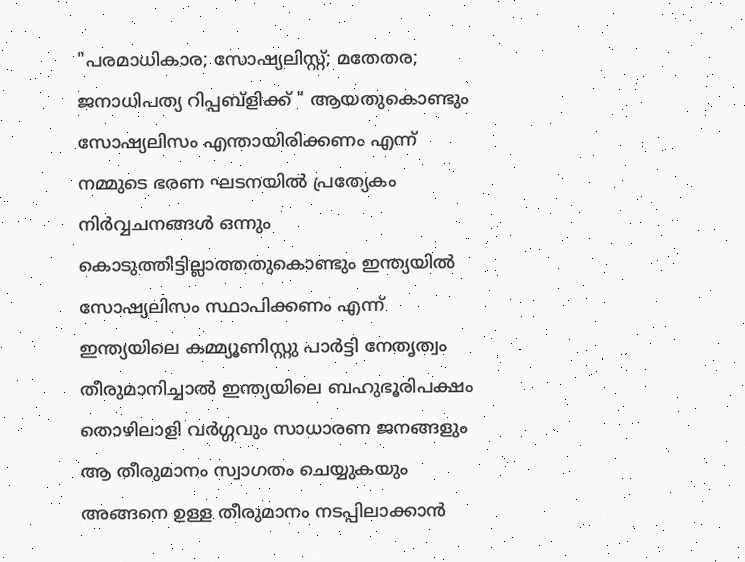"പരമാധികാര; സോഷ്യലിസ്റ്റ്; മതേതര; ജനാധിപത്യ റിപ്പബ്ളിക്ക് " ആയതുകൊണ്ടും സോഷ്യലിസം എന്തായിരിക്കണം എന്ന് നമ്മുടെ ഭരണ ഘടനയിൽ പ്രത്യേകം നിർവ്വചനങ്ങൾ ഒന്നും കൊടുത്തിട്ടില്ലാത്തതുകൊണ്ടും ഇന്ത്യയിൽ സോഷ്യലിസം സ്ഥാപിക്കണം എന്ന് ഇന്ത്യയിലെ കമ്മ്യൂണിസ്റ്റു പാർട്ടി നേതൃത്വം തീരുമാനിച്ചാൽ ഇന്ത്യയിലെ ബഹുഭൂരിപക്ഷം തൊഴിലാളി വർഗ്ഗവും സാധാരണ ജനങ്ങളും ആ തീരുമാനം സ്വാഗതം ചെയ്യുകയും അങ്ങനെ ഉള്ള തീരുമാനം നടപ്പിലാക്കാൻ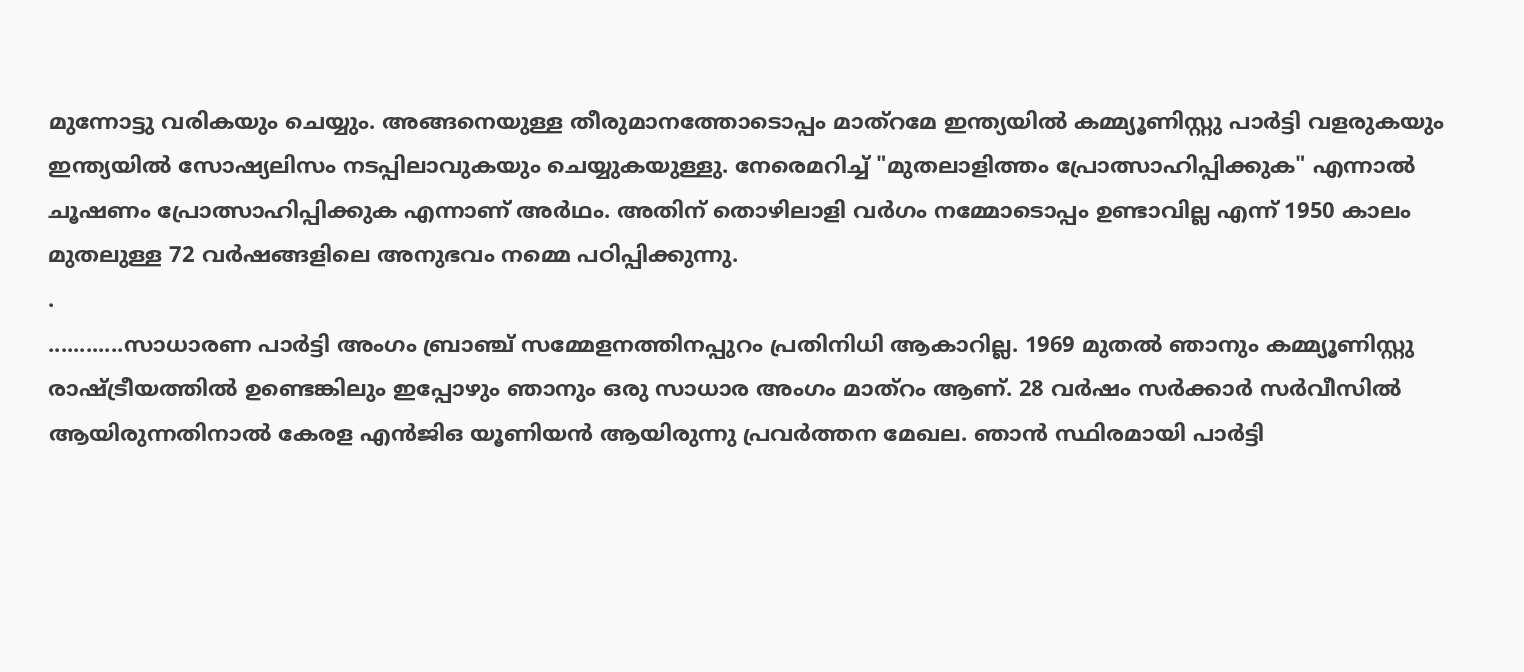മുന്നോട്ടു വരികയും ചെയ്യും. അങ്ങനെയുള്ള തീരുമാനത്തോടൊപ്പം മാത്റമേ ഇന്ത്യയിൽ കമ്മ്യൂണിസ്റ്റു പാർട്ടി വളരുകയും ഇന്ത്യയിൽ സോഷ്യലിസം നടപ്പിലാവുകയും ചെയ്യുകയുള്ളു. നേരെമറിച്ച് "മുതലാളിത്തം പ്രോത്സാഹിപ്പിക്കുക" എന്നാൽ ചൂഷണം പ്രോത്സാഹിപ്പിക്കുക എന്നാണ് അർഥം. അതിന് തൊഴിലാളി വർഗം നമ്മോടൊപ്പം ഉണ്ടാവില്ല എന്ന് 1950 കാലം മുതലുള്ള 72 വർഷങ്ങളിലെ അനുഭവം നമ്മെ പഠിപ്പിക്കുന്നു.
.
............സാധാരണ പാർട്ടി അംഗം ബ്രാഞ്ച് സമ്മേളനത്തിനപ്പുറം പ്രതിനിധി ആകാറില്ല. 1969 മുതൽ ഞാനും കമ്മ്യൂണിസ്റ്റു രാഷ്ട്രീയത്തിൽ ഉണ്ടെങ്കിലും ഇപ്പോഴും ഞാനും ഒരു സാധാര അംഗം മാത്റം ആണ്. 28 വർഷം സർക്കാർ സർവീസിൽ ആയിരുന്നതിനാൽ കേരള എൻജിഒ യൂണിയൻ ആയിരുന്നു പ്രവർത്തന മേഖല. ഞാൻ സ്ഥിരമായി പാർട്ടി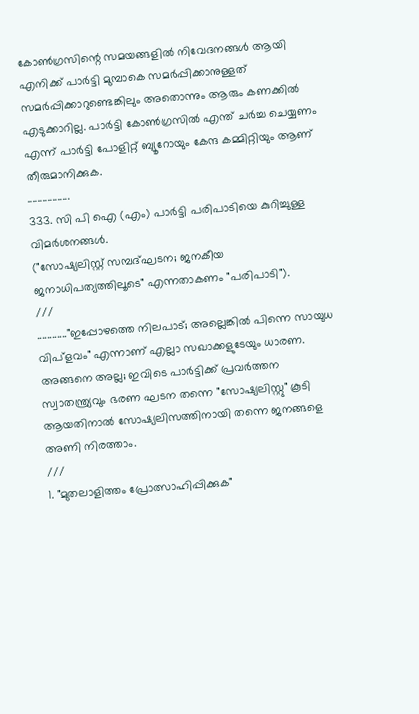കോൺഗ്രസിന്റെ സമയങ്ങളിൽ നിവേദനങ്ങൾ ആയി എനിക്ക് പാർട്ടി മുമ്പാകെ സമർപ്പിക്കാനുള്ളത് സമർപ്പിക്കാറുണ്ടെങ്കിലും അതൊന്നും ആരും കണക്കിൽ എടുക്കാറില്ല. പാർട്ടി കോൺഗ്രസിൽ എന്ത് ചർച്ച ചെയ്യണം എന്ന് പാർട്ടി പോളിറ്റ് ബ്യൂറോയും കേന്ദ കമ്മിറ്റിയും ആണ് തീരുമാനിക്കുക.
.................
333. സി പി ഐ (എം) പാർട്ടി പരിപാടിയെ കുറിച്ചുള്ള വിമർശനങ്ങൾ.
("സോഷ്യലിസ്റ്റ് സമ്പദ്ഘടന; ജനകീയ ജനാധിപത്യത്തിലൂടെ" എന്നതാകണം "പരിപാടി").
///
............"ഇപ്പോഴത്തെ നിലപാട്; അല്ലെങ്കിൽ പിന്നെ സായുധ വിപ്ളവം" എന്നാണ് എല്ലാ സഖാക്കളുടേയും ധാരണ. അങ്ങനെ അല്ല; ഇവിടെ പാർട്ടിക്ക് പ്രവർത്തന സ്വാതന്ത്ര്യവും ഭരണ ഘടന തന്നെ "സോഷ്യലിസ്റ്റു" കൂടി ആയതിനാൽ സോഷ്യലിസത്തിനായി തന്നെ ജനങ്ങളെ അണി നിരത്താം.
///
1. "മുതലാളിത്തം പ്രോത്സാഹിപ്പിക്കുക"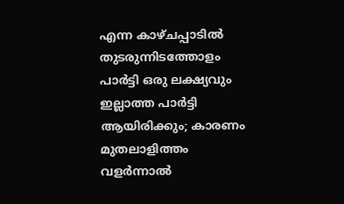എന്ന കാഴ്ചപ്പാടിൽ തുടരുന്നിടത്തോളം പാർട്ടി ഒരു ലക്ഷ്യവും ഇല്ലാത്ത പാർട്ടി ആയിരിക്കും; കാരണം മുതലാളിത്തം വളർന്നാൽ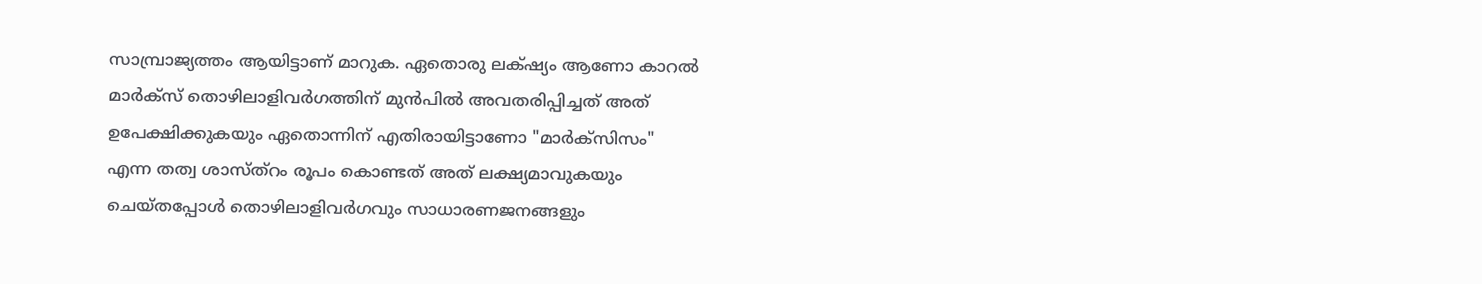സാമ്പ്രാജ്യത്തം ആയിട്ടാണ് മാറുക. ഏതൊരു ലക്‌ഷ്യം ആണോ കാറൽ മാർക്സ് തൊഴിലാളിവർഗത്തിന് മുൻപിൽ അവതരിപ്പിച്ചത് അത് ഉപേക്ഷിക്കുകയും ഏതൊന്നിന് എതിരായിട്ടാണോ "മാർക്സിസം" എന്ന തത്വ ശാസ്ത്റം രൂപം കൊണ്ടത് അത് ലക്ഷ്യമാവുകയും ചെയ്തപ്പോൾ തൊഴിലാളിവർഗവും സാധാരണജനങ്ങളും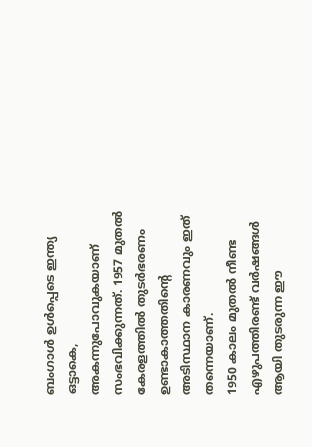ബംഗാൾ ഉൾപ്പെടെ ഇന്ത്യ ഒട്ടാകെ, അകന്നുപോവുകയാണ് സംഭവിക്കുന്നത്. 1957 മുതൽ കേരളത്തിൽ തുടർഭരണം ഉണ്ടാകാത്തതിന്റെ അടിസ്ഥാന കാരണവും ഇത് തന്നെയാണ്.
1950 കാലം മുതൽ നീണ്ട എഴുപത്തിരണ്ട് വർഷങ്ങൾ ആയി തുടരുന്ന ഈ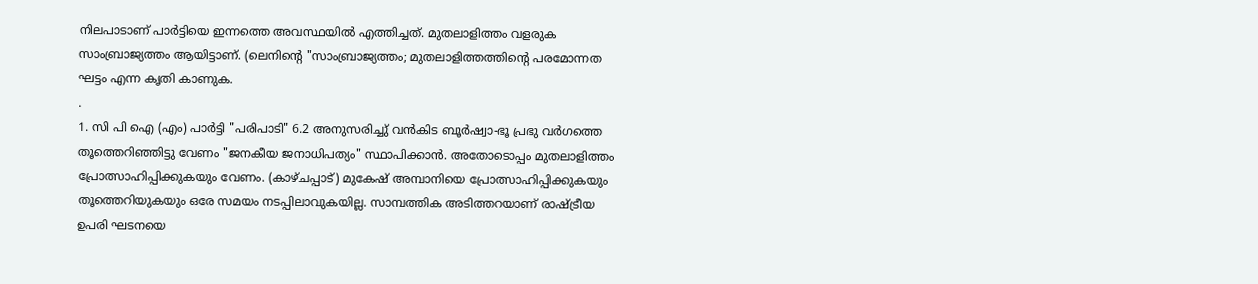നിലപാടാണ് പാർട്ടിയെ ഇന്നത്തെ അവസ്ഥയിൽ എത്തിച്ചത്. മുതലാളിത്തം വളരുക സാംബ്രാജ്യത്തം ആയിട്ടാണ്. (ലെനിന്റെ "സാംബ്രാജ്യത്തം; മുതലാളിത്തത്തിന്റെ പരമോന്നത ഘട്ടം എന്ന കൃതി കാണുക.
.
1. സി പി ഐ (എം) പാർട്ടി "പരിപാടി" 6.2 അനുസരിച്ചു് വൻകിട ബൂർഷ്വാ-ഭൂ പ്രഭു വർഗത്തെ തൂത്തെറിഞ്ഞിട്ടു വേണം "ജനകീയ ജനാധിപത്യം" സ്ഥാപിക്കാൻ. അതോടൊപ്പം മുതലാളിത്തം പ്രോത്സാഹിപ്പിക്കുകയും വേണം. (കാഴ്ചപ്പാട്) മുകേഷ് അമ്പാനിയെ പ്രോത്സാഹിപ്പിക്കുകയും തൂത്തെറിയുകയും ഒരേ സമയം നടപ്പിലാവുകയില്ല. സാമ്പത്തിക അടിത്തറയാണ് രാഷ്ട്രീയ ഉപരി ഘടനയെ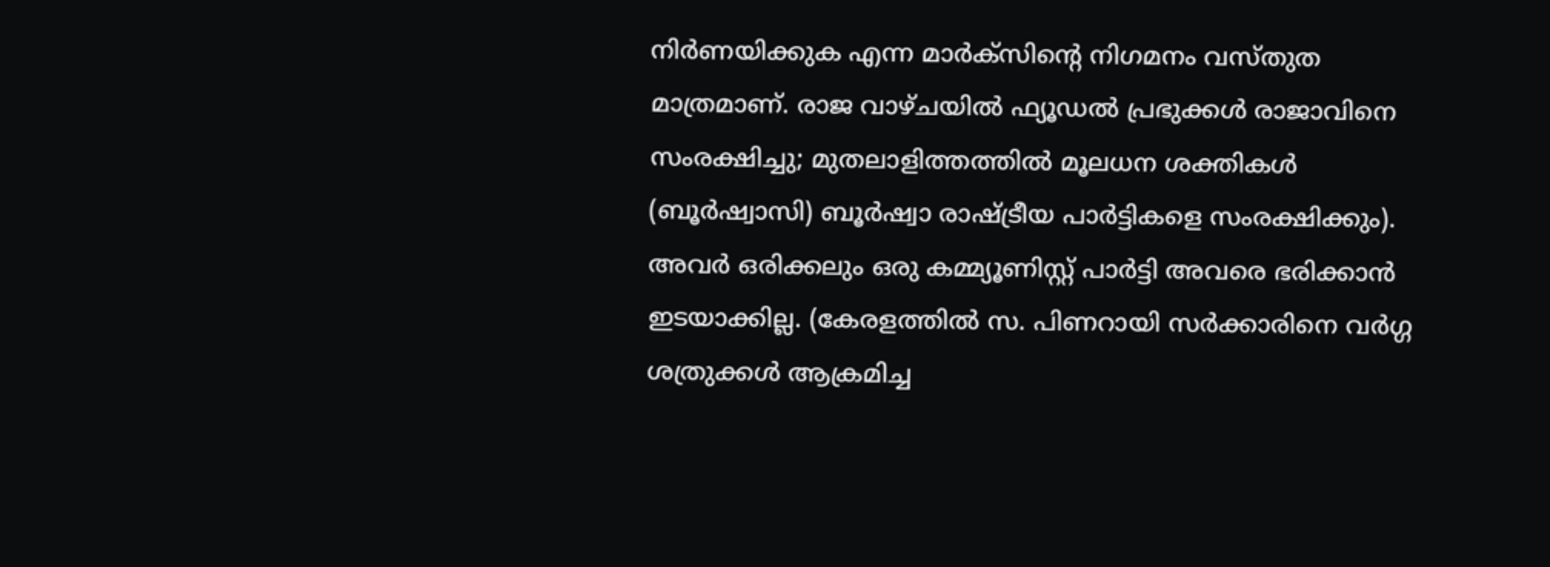നിർണയിക്കുക എന്ന മാർക്സിന്റെ നിഗമനം വസ്തുത മാത്രമാണ്. രാജ വാഴ്ചയിൽ ഫ്യൂഡൽ പ്രഭുക്കൾ രാജാവിനെ സംരക്ഷിച്ചു; മുതലാളിത്തത്തിൽ മൂലധന ശക്തികൾ (ബൂർഷ്വാസി) ബൂർഷ്വാ രാഷ്ട്രീയ പാർട്ടികളെ സംരക്ഷിക്കും). അവർ ഒരിക്കലും ഒരു കമ്മ്യൂണിസ്റ്റ് പാർട്ടി അവരെ ഭരിക്കാൻ ഇടയാക്കില്ല. (കേരളത്തിൽ സ. പിണറായി സർക്കാരിനെ വർഗ്ഗ ശത്രുക്കൾ ആക്രമിച്ച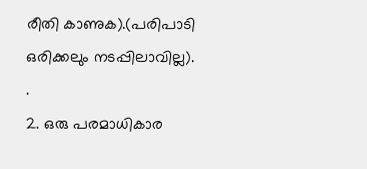രീതി കാണുക).(പരിപാടി ഒരിക്കലും നടപ്പിലാവില്ല).
.
2. ഒരു പരമാധികാര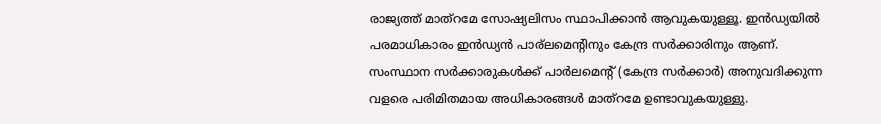രാജ്യത്ത് മാത്റമേ സോഷ്യലിസം സ്ഥാപിക്കാൻ ആവുകയുള്ളൂ. ഇൻഡ്യയിൽ പരമാധികാരം ഇൻഡ്യൻ പാര്ലമെന്റിനും കേന്ദ്ര സർക്കാരിനും ആണ്. സംസ്ഥാന സർക്കാരുകൾക്ക് പാർലമെന്റ് (കേന്ദ്ര സർക്കാർ) അനുവദിക്കുന്ന വളരെ പരിമിതമായ അധികാരങ്ങൾ മാത്റമേ ഉണ്ടാവുകയുള്ളു.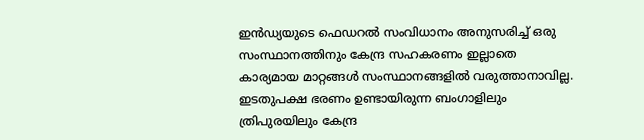ഇൻഡ്യയുടെ ഫെഡറൽ സംവിധാനം അനുസരിച്ച് ഒരു സംസ്ഥാനത്തിനും കേന്ദ്ര സഹകരണം ഇല്ലാതെ കാര്യമായ മാറ്റങ്ങൾ സംസ്ഥാനങ്ങളിൽ വരുത്താനാവില്ല. ഇടതുപക്ഷ ഭരണം ഉണ്ടായിരുന്ന ബംഗാളിലും ത്രിപുരയിലും കേന്ദ്ര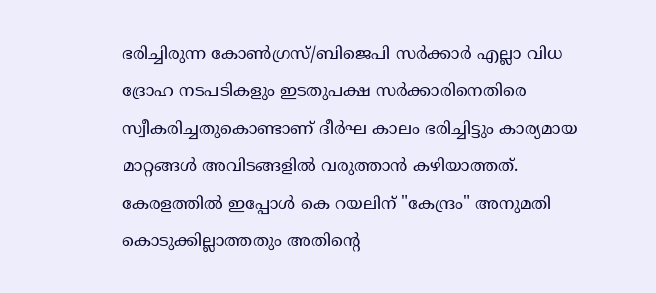ഭരിച്ചിരുന്ന കോൺഗ്രസ്/ബിജെപി സർക്കാർ എല്ലാ വിധ ദ്രോഹ നടപടികളും ഇടതുപക്ഷ സർക്കാരിനെതിരെ സ്വീകരിച്ചതുകൊണ്ടാണ് ദീർഘ കാലം ഭരിച്ചിട്ടും കാര്യമായ മാറ്റങ്ങൾ അവിടങ്ങളിൽ വരുത്താൻ കഴിയാത്തത്. കേരളത്തിൽ ഇപ്പോൾ കെ റയലിന് "കേന്ദ്രം" അനുമതി കൊടുക്കില്ലാത്തതും അതിന്റെ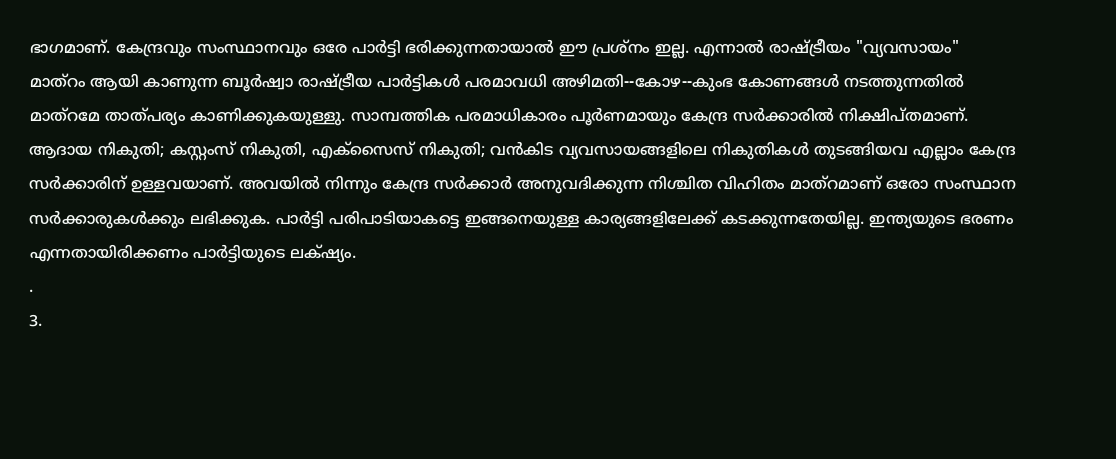ഭാഗമാണ്. കേന്ദ്രവും സംസ്ഥാനവും ഒരേ പാർട്ടി ഭരിക്കുന്നതായാൽ ഈ പ്രശ്നം ഇല്ല. എന്നാൽ രാഷ്ട്രീയം "വ്യവസായം" മാത്റം ആയി കാണുന്ന ബൂർഷ്വാ രാഷ്ട്രീയ പാർട്ടികൾ പരമാവധി അഴിമതി--കോഴ--കുംഭ കോണങ്ങൾ നടത്തുന്നതിൽ മാത്റമേ താത്‌പര്യം കാണിക്കുകയുള്ളു. സാമ്പത്തിക പരമാധികാരം പൂർണമായും കേന്ദ്ര സർക്കാരിൽ നിക്ഷിപ്തമാണ്. ആദായ നികുതി; കസ്റ്റംസ് നികുതി, എക്‌സൈസ് നികുതി; വൻകിട വ്യവസായങ്ങളിലെ നികുതികൾ തുടങ്ങിയവ എല്ലാം കേന്ദ്ര സർക്കാരിന് ഉള്ളവയാണ്. അവയിൽ നിന്നും കേന്ദ്ര സർക്കാർ അനുവദിക്കുന്ന നിശ്ചിത വിഹിതം മാത്റമാണ് ഒരോ സംസ്ഥാന സർക്കാരുകൾക്കും ലഭിക്കുക. പാർട്ടി പരിപാടിയാകട്ടെ ഇങ്ങനെയുള്ള കാര്യങ്ങളിലേക്ക് കടക്കുന്നതേയില്ല. ഇന്ത്യയുടെ ഭരണം എന്നതായിരിക്കണം പാർട്ടിയുടെ ലക്‌ഷ്യം.
.
3.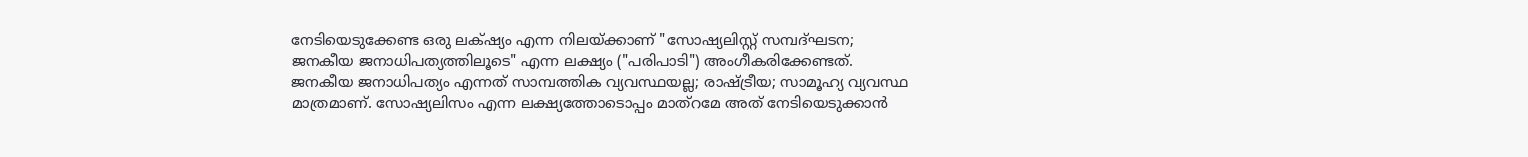നേടിയെടുക്കേണ്ട ഒരു ലക്‌ഷ്യം എന്ന നിലയ്ക്കാണ് "സോഷ്യലിസ്റ്റ് സമ്പദ്ഘടന; ജനകീയ ജനാധിപത്യത്തിലൂടെ" എന്ന ലക്ഷ്യം ("പരിപാടി") അംഗീകരിക്കേണ്ടത്. ജനകീയ ജനാധിപത്യം എന്നത് സാമ്പത്തിക വ്യവസ്ഥയല്ല; രാഷ്ട്രീയ; സാമൂഹ്യ വ്യവസ്ഥ മാത്രമാണ്. സോഷ്യലിസം എന്ന ലക്ഷ്യത്തോടൊപ്പം മാത്റമേ അത് നേടിയെടുക്കാൻ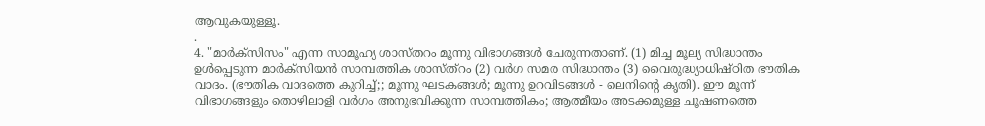ആവുകയുള്ളൂ.
.
4. "മാർക്സിസം" എന്ന സാമൂഹ്യ ശാസ്തറം മൂന്നു വിഭാഗങ്ങൾ ചേരുന്നതാണ്. (1) മിച്ച മൂല്യ സിദ്ധാന്തം ഉൾപ്പെടുന്ന മാർക്സിയൻ സാമ്പത്തിക ശാസ്ത്റം (2) വർഗ സമര സിദ്ധാന്തം (3) വൈരുദ്ധ്യാധിഷ്ഠിത ഭൗതിക വാദം. (ഭൗതിക വാദത്തെ കുറിച്ച്;; മൂന്നു ഘടകങ്ങൾ; മൂന്നു ഉറവിടങ്ങൾ - ലെനിന്റെ കൃതി). ഈ മൂന്ന് വിഭാഗങ്ങളും തൊഴിലാളി വർഗം അനുഭവിക്കുന്ന സാമ്പത്തികം; ആത്മീയം അടക്കമുള്ള ചൂഷണത്തെ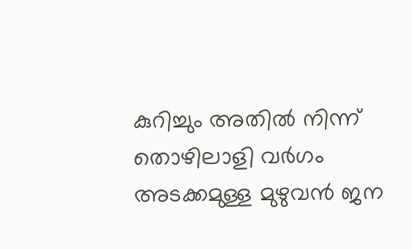കുറിച്ചും അതിൽ നിന്ന് തൊഴിലാളി വർഗം അടക്കമുള്ള മുഴുവൻ ജന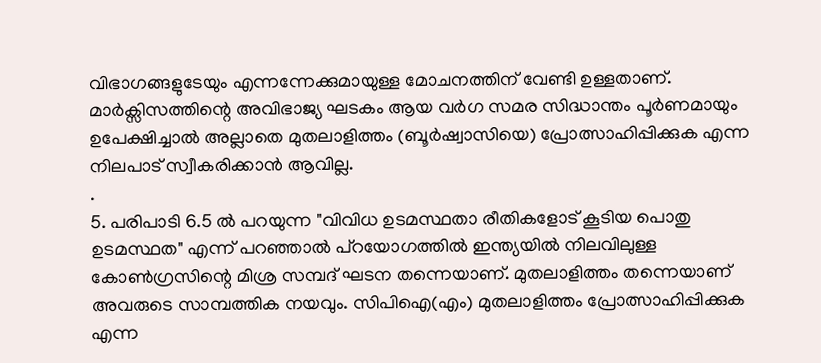വിഭാഗങ്ങളുടേയും എന്നന്നേക്കുമായുള്ള മോചനത്തിന് വേണ്ടി ഉള്ളതാണ്. മാർക്സിസത്തിന്റെ അവിഭാജ്യ ഘടകം ആയ വർഗ സമര സിദ്ധാന്തം പൂർണമായും ഉപേക്ഷിച്ചാൽ അല്ലാതെ മുതലാളിത്തം (ബൂർഷ്വാസിയെ) പ്രോത്സാഹിപ്പിക്കുക എന്ന നിലപാട് സ്വീകരിക്കാൻ ആവില്ല.
.
5. പരിപാടി 6.5 ൽ പറയുന്ന "വിവിധ ഉടമസ്ഥതാ രീതികളോട് കൂടിയ പൊതു ഉടമസ്ഥത" എന്ന് പറഞ്ഞാൽ പ്റയോഗത്തിൽ ഇന്ത്യയിൽ നിലവിലുള്ള കോൺഗ്രസിന്റെ മിശ്ര സമ്പദ് ഘടന തന്നെയാണ്. മുതലാളിത്തം തന്നെയാണ് അവരുടെ സാമ്പത്തിക നയവും. സിപിഐ(എം) മുതലാളിത്തം പ്രോത്സാഹിപ്പിക്കുക എന്ന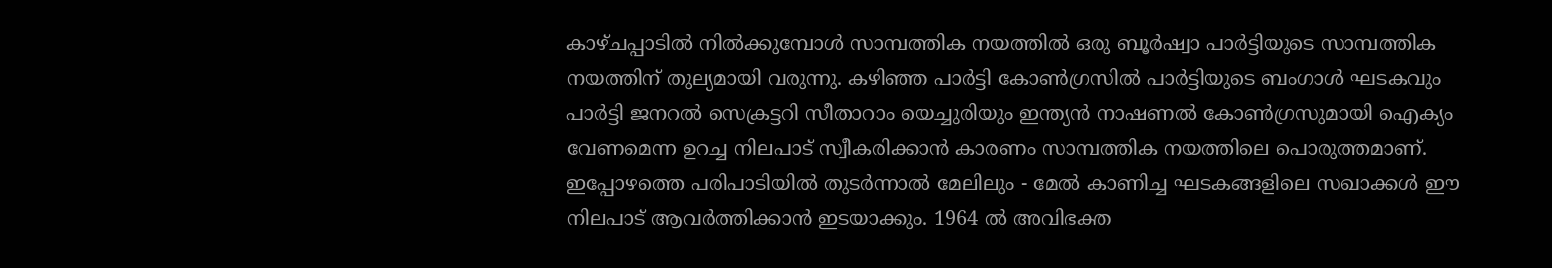കാഴ്ചപ്പാടിൽ നിൽക്കുമ്പോൾ സാമ്പത്തിക നയത്തിൽ ഒരു ബൂർഷ്വാ പാർട്ടിയുടെ സാമ്പത്തിക നയത്തിന് തുല്യമായി വരുന്നു. കഴിഞ്ഞ പാർട്ടി കോൺഗ്രസിൽ പാർട്ടിയുടെ ബംഗാൾ ഘടകവും പാർട്ടി ജനറൽ സെക്രട്ടറി സീതാറാം യെച്ചുരിയും ഇന്ത്യൻ നാഷണൽ കോൺഗ്രസുമായി ഐക്യം വേണമെന്ന ഉറച്ച നിലപാട് സ്വീകരിക്കാൻ കാരണം സാമ്പത്തിക നയത്തിലെ പൊരുത്തമാണ്. ഇപ്പോഴത്തെ പരിപാടിയിൽ തുടർന്നാൽ മേലിലും - മേൽ കാണിച്ച ഘടകങ്ങളിലെ സഖാക്കൾ ഈ നിലപാട് ആവർത്തിക്കാൻ ഇടയാക്കും. 1964 ൽ അവിഭക്ത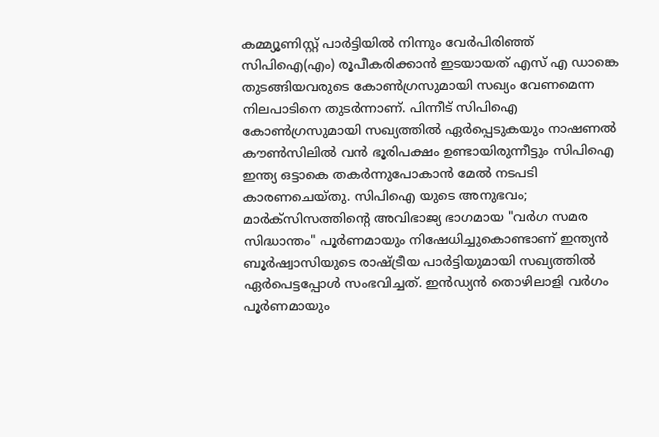കമ്മ്യൂണിസ്റ്റ് പാർട്ടിയിൽ നിന്നും വേർപിരിഞ്ഞ് സിപിഐ(എം) രൂപീകരിക്കാൻ ഇടയായത് എസ് എ ഡാങ്കെ തുടങ്ങിയവരുടെ കോൺഗ്രസുമായി സഖ്യം വേണമെന്ന നിലപാടിനെ തുടർന്നാണ്. പിന്നീട് സിപിഐ കോൺഗ്രസുമായി സഖ്യത്തിൽ ഏർപ്പെടുകയും നാഷണൽ കൗൺസിലിൽ വൻ ഭൂരിപക്ഷം ഉണ്ടായിരുന്നീട്ടും സിപിഐ ഇന്ത്യ ഒട്ടാകെ തകർന്നുപോകാൻ മേൽ നടപടി കാരണചെയ്തു. സിപിഐ യുടെ അനുഭവം; മാർക്സിസത്തിന്റെ അവിഭാജ്യ ഭാഗമായ "വർഗ സമര സിദ്ധാന്തം" പൂർണമായും നിഷേധിച്ചുകൊണ്ടാണ് ഇന്ത്യൻ ബൂർഷ്വാസിയുടെ രാഷ്ട്രീയ പാർട്ടിയുമായി സഖ്യത്തിൽ ഏർപെട്ടപ്പോൾ സംഭവിച്ചത്. ഇൻഡ്യൻ തൊഴിലാളി വർഗം പൂർണമായും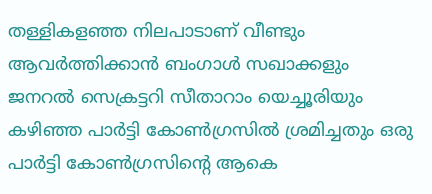തള്ളികളഞ്ഞ നിലപാടാണ് വീണ്ടും ആവർത്തിക്കാൻ ബംഗാൾ സഖാക്കളും ജനറൽ സെക്രട്ടറി സീതാറാം യെച്ചൂരിയും കഴിഞ്ഞ പാർട്ടി കോൺഗ്രസിൽ ശ്രമിച്ചതും ഒരു പാർട്ടി കോൺഗ്രസിന്റെ ആകെ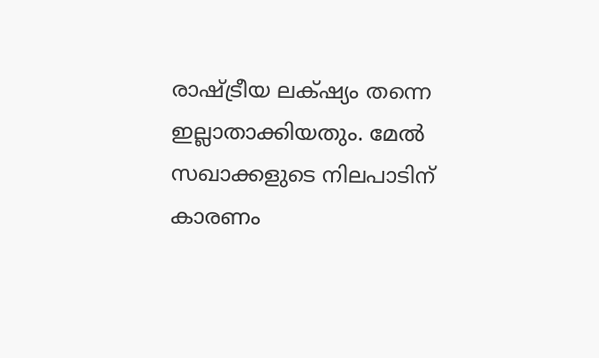രാഷ്ട്രീയ ലക്‌ഷ്യം തന്നെ ഇല്ലാതാക്കിയതും. മേൽ സഖാക്കളുടെ നിലപാടിന് കാരണം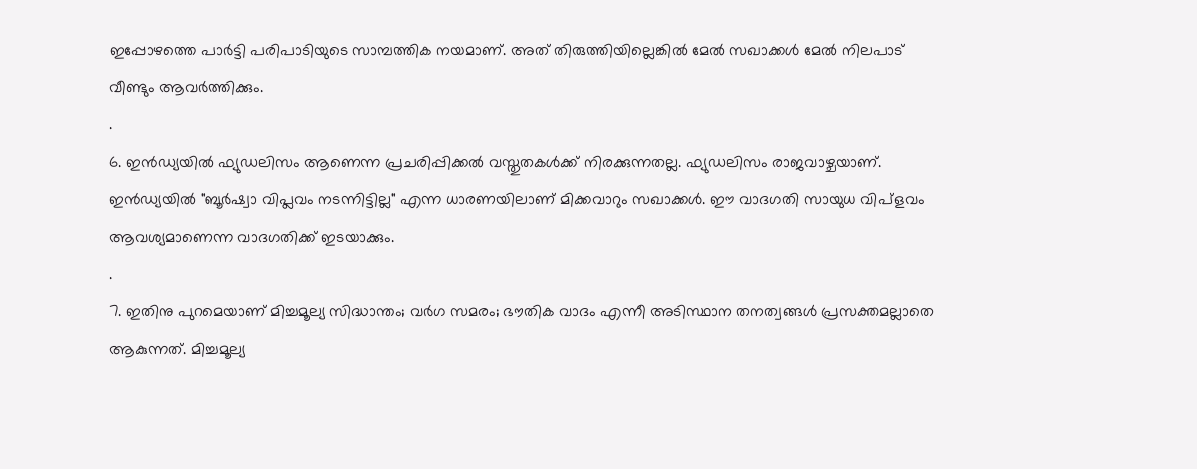ഇപ്പോഴത്തെ പാർട്ടി പരിപാടിയുടെ സാമ്പത്തിക നയമാണ്. അത് തിരുത്തിയില്ലെങ്കിൽ മേൽ സഖാക്കൾ മേൽ നിലപാട് വീണ്ടും ആവർത്തിക്കും.
.
6. ഇൻഡ്യയിൽ ഫ്യുഡലിസം ആണെന്ന പ്രചരിപ്പിക്കൽ വസ്തുതകൾക്ക് നിരക്കുന്നതല്ല. ഫ്യുഡലിസം രാജവാഴ്ചയാണ്. ഇൻഡ്യയിൽ "ബൂർഷ്വാ വിപ്ലവം നടന്നിട്ടില്ല" എന്ന ധാരണയിലാണ് മിക്കവാറും സഖാക്കൾ. ഈ വാദഗതി സായുധ വിപ്ളവം ആവശ്യമാണെന്ന വാദഗതിക്ക്‌ ഇടയാക്കും.
.
7. ഇതിനു പുറമെയാണ് മിച്ചമൂല്യ സിദ്ധാന്തം; വർഗ സമരം; ഭൗതിക വാദം എന്നീ അടിസ്ഥാന തനത്വങ്ങൾ പ്രസക്തമല്ലാതെ ആകുന്നത്. മിച്ചമൂല്യ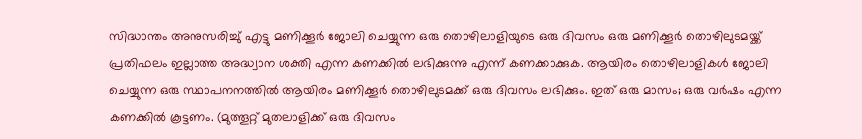സിദ്ധാന്തം അനുസരിച്ചു് എട്ടു മണിക്കൂർ ജോലി ചെയ്യുന്ന ഒരു തൊഴിലാളിയുടെ ഒരു ദിവസം ഒരു മണിക്കൂർ തൊഴിലുടമയ്ക്ക് പ്രതിഫലം ഇല്ലാത്ത അദ്ധ്വാന ശക്തി എന്ന കണക്കിൽ ലഭിക്കുന്നു എന്ന് കണക്കാക്കുക. ആയിരം തൊഴിലാളികൾ ജോലി ചെയ്യുന്ന ഒരു സ്ഥാപനനത്തിൽ ആയിരം മണിക്കൂർ തൊഴിലുടമക്ക് ഒരു ദിവസം ലഭിക്കും. ഇത് ഒരു മാസം; ഒരു വർഷം എന്ന കണക്കിൽ കൂട്ടണം. (മുത്തൂറ്റ് മുതലാളിക്ക് ഒരു ദിവസം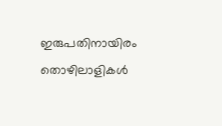ഇരുപതിനായിരം തൊഴിലാളികൾ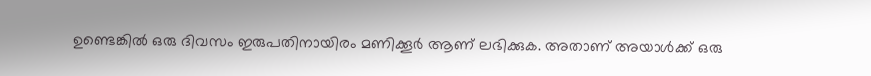ഉണ്ടെങ്കിൽ ഒരു ദിവസം ഇരുപതിനായിരം മണിക്കൂർ ആണ് ലഭിക്കുക. അതാണ് അയാൾക്ക് ഒരു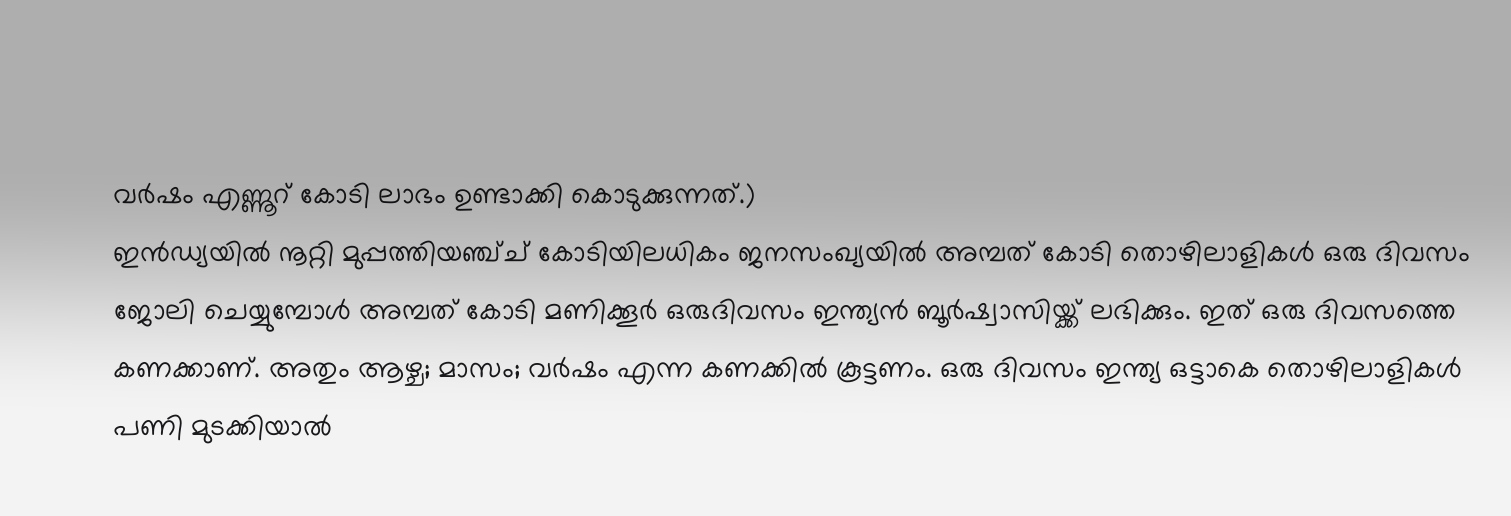വർഷം എണ്ണൂറ് കോടി ലാഭം ഉണ്ടാക്കി കൊടുക്കുന്നത്.)
ഇൻഡ്യയിൽ നൂറ്റി മുപ്പത്തിയഞ്ച്ച് കോടിയിലധികം ജനസംഖ്യയിൽ അമ്പത് കോടി തൊഴിലാളികൾ ഒരു ദിവസം ജോലി ചെയ്യുമ്പോൾ അമ്പത് കോടി മണിക്കൂർ ഒരുദിവസം ഇന്ത്യൻ ബൂർഷ്വാസിയ്ക്ക് ലഭിക്കും. ഇത് ഒരു ദിവസത്തെ കണക്കാണ്. അതും ആഴ്ച; മാസം; വർഷം എന്ന കണക്കിൽ കൂട്ടണം. ഒരു ദിവസം ഇന്ത്യ ഒട്ടാകെ തൊഴിലാളികൾ പണി മുടക്കിയാൽ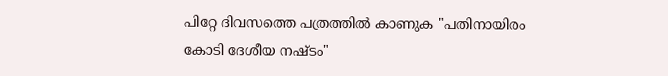പിറ്റേ ദിവസത്തെ പത്രത്തിൽ കാണുക "പതിനായിരം കോടി ദേശീയ നഷ്ടം"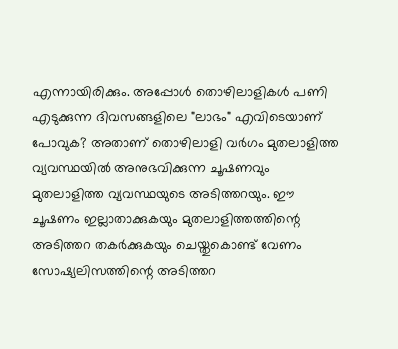എന്നായിരിക്കും. അപ്പോൾ തൊഴിലാളികൾ പണി എടുക്കുന്ന ദിവസങ്ങളിലെ "ലാഭം" എവിടെയാണ് പോവുക? അതാണ് തൊഴിലാളി വർഗം മുതലാളിത്ത വ്യവസ്ഥയിൽ അനുഭവിക്കുന്ന ചൂഷണവും മുതലാളിത്ത വ്യവസ്ഥയുടെ അടിത്തറയും. ഈ ചൂഷണം ഇല്ലാതാക്കുകയും മുതലാളിത്തത്തിന്റെ അടിത്തറ തകർക്കുകയും ചെയ്തുകൊണ്ട് വേണം സോഷ്യലിസത്തിന്റെ അടിത്തറ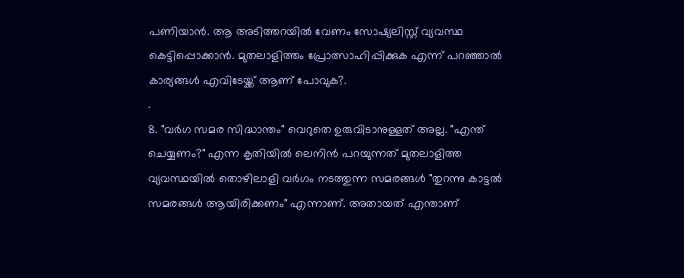പണിയാൻ. ആ അടിത്തറയിൽ വേണം സോഷ്യലിസ്റ്റ് വ്യവസ്ഥ കെട്ടിപ്പൊക്കാൻ. മുതലാളിത്തം പ്രോത്സാഹിപ്പിക്കുക എന്ന് പറഞ്ഞാൽ കാര്യങ്ങൾ എവിടേയ്ക്ക് ആണ് പോവുക?.
.
8. "വർഗ സമര സിദ്ധാന്തം" വെറുതെ ഉരുവിടാനുള്ളത് അല്ല. "എന്ത് ചെയ്യണം?" എന്ന കൃതിയിൽ ലെനിൻ പറയുന്നത് മുതലാളിത്ത വ്യവസ്ഥയിൽ തൊഴിലാളി വർഗം നടത്തുന്ന സമരങ്ങൾ "തുറന്നു കാട്ടൽ സമരങ്ങൾ ആയിരിക്കണം" എന്നാണ്. അതായത് എന്താണ്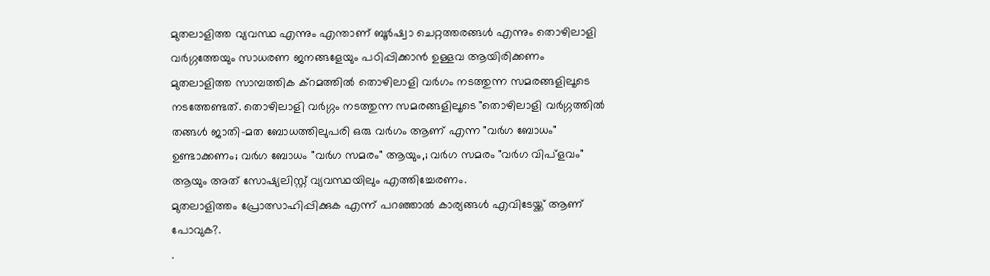മുതലാളിത്ത വ്യവസ്ഥ എന്നും എന്താണ് ബൂർഷ്വാ ചെറ്റത്തരങ്ങൾ എന്നും തൊഴിലാളി വർഗ്ഗത്തേയും സാധരണ ജനങ്ങളേയും പഠിപ്പിക്കാൻ ഉള്ളവ ആയിരിക്കണം മുതലാളിത്ത സാമ്പത്തിക ക്റമത്തിൽ തൊഴിലാളി വർഗം നടത്തുന്ന സമരങ്ങളിലൂടെ നടത്തേണ്ടത്. തൊഴിലാളി വർഗ്ഗം നടത്തുന്ന സമരങ്ങളിലൂടെ "തൊഴിലാളി വർഗ്ഗത്തിൽ തങ്ങൾ ജാതി-മത ബോധത്തിലുപരി ഒരു വർഗം ആണ് എന്ന "വർഗ ബോധം" ഉണ്ടാക്കണം; വർഗ ബോധം "വർഗ സമരം" ആയും,; വർഗ സമരം "വർഗ വിപ്ളവം" ആയും അത് സോഷ്യലിസ്റ്റ് വ്യവസ്ഥയിലും എത്തിച്ചേരണം.
മുതലാളിത്തം പ്രോത്സാഹിപ്പിക്കുക എന്ന് പറഞ്ഞാൽ കാര്യങ്ങൾ എവിടേയ്ക്ക് ആണ് പോവുക?.
.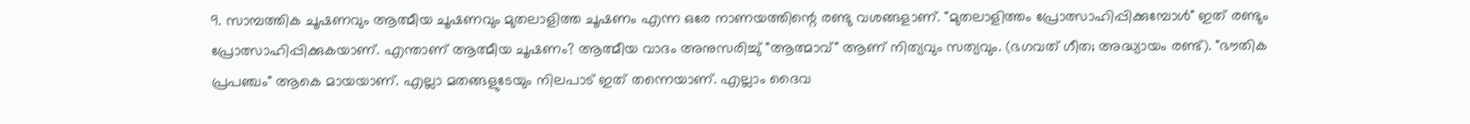9. സാമ്പത്തിക ചൂഷണവും ആത്മീയ ചൂഷണവും മുതലാളിത്ത ചൂഷണം എന്ന ഒരേ നാണയത്തിന്റെ രണ്ടു വശങ്ങളാണ്. "മുതലാളിത്തം പ്രോത്സാഹിപ്പിക്കുമ്പോൾ" ഇത് രണ്ടും പ്രോത്സാഹിപ്പിക്കുകയാണ്. എന്താണ് ആത്മീയ ചൂഷണം? ആത്മീയ വാദം അനുസരിച്ചു് "ആത്മാവ്" ആണ് നിത്യവും സത്യവും. (ഭഗവത് ഗീത; അദ്ധ്യായം രണ്ട്). "ഭൗതിക പ്രപഞ്ചം" ആകെ മായയാണ്. എല്ലാ മതങ്ങളുടേയും നിലപാട് ഇത് തന്നെയാണ്. എല്ലാം ദൈവ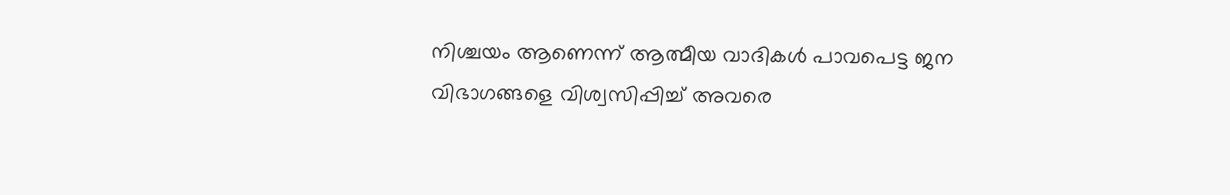നിശ്ചയം ആണെന്ന് ആത്മീയ വാദികൾ പാവപെട്ട ജന വിഭാഗങ്ങളെ വിശ്വസിപ്പിച്ച് അവരെ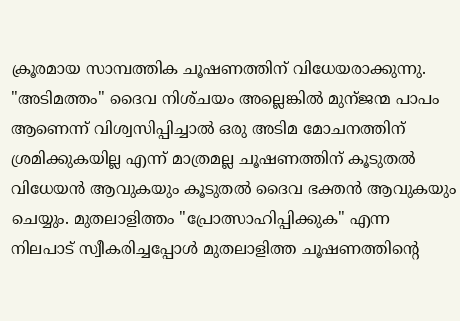ക്രൂരമായ സാമ്പത്തിക ചൂഷണത്തിന് വിധേയരാക്കുന്നു. "അടിമത്തം" ദൈവ നിശ്‌ചയം അല്ലെങ്കിൽ മുന്ജന്മ പാപം ആണെന്ന് വിശ്വസിപ്പിച്ചാൽ ഒരു അടിമ മോചനത്തിന് ശ്രമിക്കുകയില്ല എന്ന് മാത്രമല്ല ചൂഷണത്തിന് കൂടുതൽ വിധേയൻ ആവുകയും കൂടുതൽ ദൈവ ഭക്തൻ ആവുകയും ചെയ്യും. മുതലാളിത്തം "പ്രോത്സാഹിപ്പിക്കുക" എന്ന നിലപാട് സ്വീകരിച്ചപ്പോൾ മുതലാളിത്ത ചൂഷണത്തിന്റെ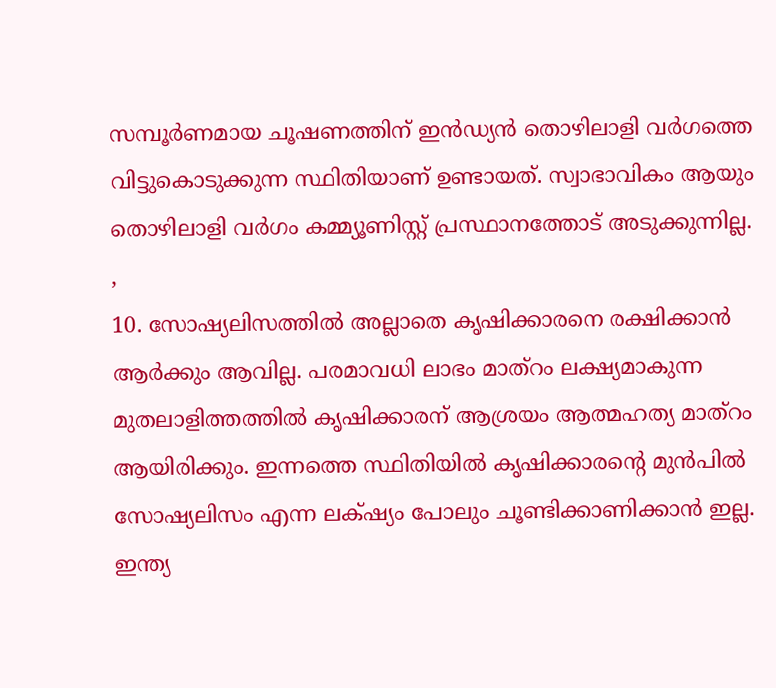സമ്പൂർണമായ ചൂഷണത്തിന് ഇൻഡ്യൻ തൊഴിലാളി വർഗത്തെ വിട്ടുകൊടുക്കുന്ന സ്ഥിതിയാണ് ഉണ്ടായത്. സ്വാഭാവികം ആയും തൊഴിലാളി വർഗം കമ്മ്യൂണിസ്റ്റ് പ്രസ്ഥാനത്തോട് അടുക്കുന്നില്ല.
,
10. സോഷ്യലിസത്തിൽ അല്ലാതെ കൃഷിക്കാരനെ രക്ഷിക്കാൻ ആർക്കും ആവില്ല. പരമാവധി ലാഭം മാത്റം ലക്ഷ്യമാകുന്ന മുതലാളിത്തത്തിൽ കൃഷിക്കാരന് ആശ്രയം ആത്മഹത്യ മാത്റം ആയിരിക്കും. ഇന്നത്തെ സ്ഥിതിയിൽ കൃഷിക്കാരന്റെ മുൻപിൽ സോഷ്യലിസം എന്ന ലക്‌ഷ്യം പോലും ചൂണ്ടിക്കാണിക്കാൻ ഇല്ല. ഇന്ത്യ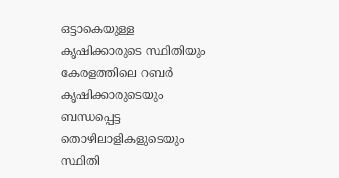ഒട്ടാകെയുള്ള കൃഷിക്കാരുടെ സ്ഥിതിയും കേരളത്തിലെ റബർ കൃഷിക്കാരുടെയും ബന്ധപ്പെട്ട തൊഴിലാളികളുടെയും സ്ഥിതി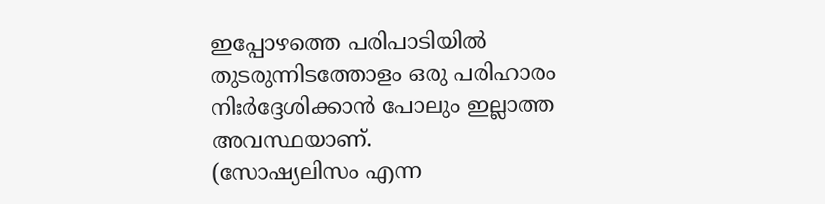ഇപ്പോഴത്തെ പരിപാടിയിൽ തുടരുന്നിടത്തോളം ഒരു പരിഹാരം നിഃർദ്ദേശിക്കാൻ പോലും ഇല്ലാത്ത അവസ്ഥയാണ്.
(സോഷ്യലിസം എന്ന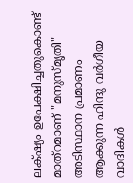ലക്‌ഷ്യം ഉപേക്ഷിച്ചതുകൊണ്ട് മാത്റമാണ് "മനുസ്മൃതി" അടിസ്ഥാന പ്രമാണം ആക്കുന്ന ഹിന്ദു വർഗീയ വാദികൾ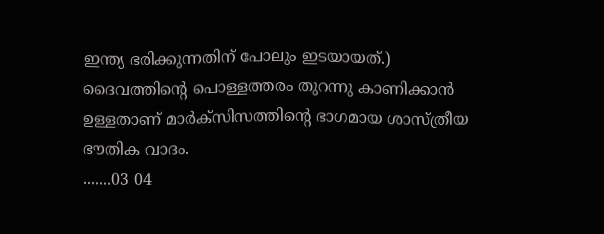ഇന്ത്യ ഭരിക്കുന്നതിന് പോലും ഇടയായത്.) ദൈവത്തിന്റെ പൊള്ളത്തരം തുറന്നു കാണിക്കാൻ ഉള്ളതാണ് മാർക്സിസത്തിന്റെ ഭാഗമായ ശാസ്ത്രീയ ഭൗതിക വാദം.
.......03 04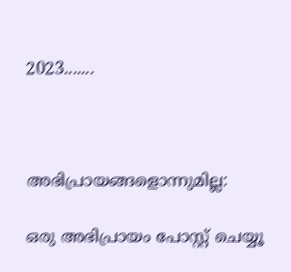2023.......



അഭിപ്രായങ്ങളൊന്നുമില്ല:

ഒരു അഭിപ്രായം പോസ്റ്റ് ചെയ്യൂ